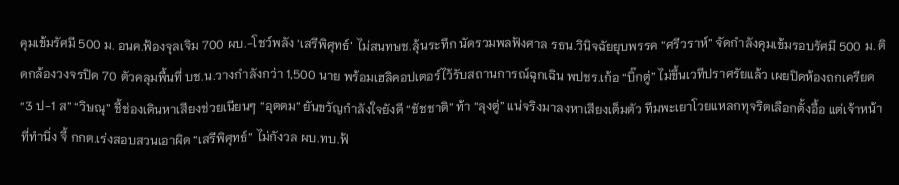คุมเข้มรัศมี 500 ม. อนค.ฟ้องจุลเจิม 700 ผบ.-โชว์พลัง ‘เสรีพิศุทธ์’ ไม่สนทษช.ลุ้นระทึก นัดรวมพลฟังศาล รธน.วินิจฉัยยุบพรรค “ศรีวราห์” จัดกำลังคุมเข้มรอบรัศมี 500 ม. ติดกล้องวงจรปิด 70 ตัวคลุมพื้นที่ บช.น.วางกำลังกว่า 1,500 นาย พร้อมเฮลิคอปเตอร์ไว้รับสถานการณ์ฉุกเฉิน พปชร.เก้อ “บิ๊กตู่” ไม่ขึ้นเวทีปราศรัยแล้ว เผยปิดห้องถกเครียด “3 ป-1 ส” “วิษณุ” ชี้ช่องเดินหาเสียงช่วยเนียนๆ “อุตตม” ยันขวัญกำลังใจยังดี “ชัชชาติ” ท้า “ลุงตู่” แน่จริงมาลงหาเสียงเต็มตัว ทีมพะเยาโวยแหลกทุจริตเลือกตั้งอื้อ แต่เจ้าหน้าที่ทำนิ่ง จี้ กกต.เร่งสอบสวนเอาผิด “เสรีพิศุทธ์” ไม่กังวล ผบ.ทบ.ฟ้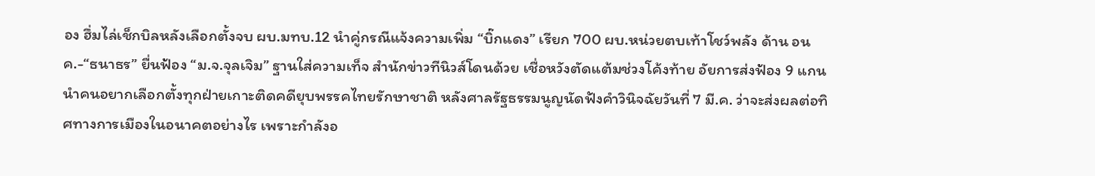อง ฮึ่มไล่เช็กบิลหลังเลือกตั้งจบ ผบ.มทบ.12 นำคู่กรณีแจ้งความเพิ่ม “บิ๊กแดง” เรียก 700 ผบ.หน่วยตบเท้าโชว์พลัง ด้าน อนค.-“ธนาธร” ยื่นฟ้อง “ม.จ.จุลเจิม” ฐานใส่ความเท็จ สำนักข่าวทีนิวส์โดนด้วย เชื่อหวังตัดแต้มช่วงโค้งท้าย อัยการส่งฟ้อง 9 แกนนำคนอยากเลือกตั้งทุกฝ่ายเกาะติดคดียุบพรรคไทยรักษาชาติ หลังศาลรัฐธรรมนูญนัดฟังคำวินิจฉัยวันที่ 7 มี.ค. ว่าจะส่งผลต่อทิศทางการเมืองในอนาคตอย่างไร เพราะกำลังอ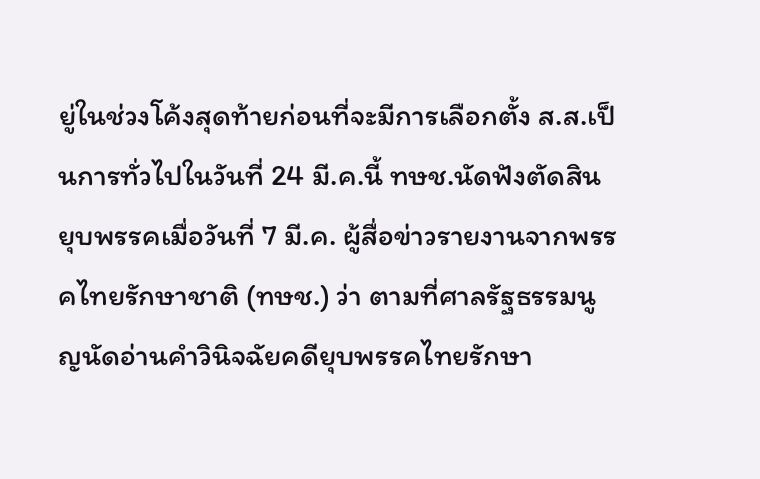ยู่ในช่วงโค้งสุดท้ายก่อนที่จะมีการเลือกตั้ง ส.ส.เป็นการทั่วไปในวันที่ 24 มี.ค.นี้ ทษช.นัดฟังตัดสินยุบพรรคเมื่อวันที่ 7 มี.ค. ผู้สื่อข่าวรายงานจากพรรคไทยรักษาชาติ (ทษช.) ว่า ตามที่ศาลรัฐธรรมนูญนัดอ่านคำวินิจฉัยคดียุบพรรคไทยรักษา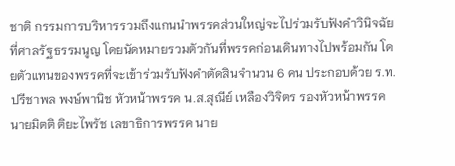ชาติ กรรมการบริหารรวมถึงแกนนำพรรคส่วนใหญ่จะไปร่วมรับฟังคำวินิจฉัยที่ศาลรัฐธรรมนูญ โดยนัดหมายรวมตัวกันที่พรรคก่อนเดินทางไปพร้อมกัน โดยตัวแทนของพรรคที่จะเข้าร่วมรับฟังคำตัดสินจำนวน 6 คน ประกอบด้วย ร.ท.ปรีชาพล พงษ์พานิช หัวหน้าพรรค น.ส.สุณีย์ เหลืองวิจิตร รองหัวหน้าพรรค นายมิตติ ติยะไพรัช เลขาธิการพรรค นาย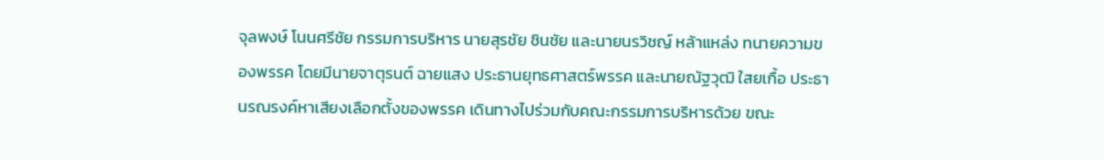จุลพงษ์ โนนศรีชัย กรรมการบริหาร นายสุรชัย ชินชัย และนายนรวิชญ์ หล้าแหล่ง ทนายความของพรรค โดยมีนายจาตุรนต์ ฉายแสง ประธานยุทธศาสตร์พรรค และนายณัฐวุฒิ ใสยเกื้อ ประธานรณรงค์หาเสียงเลือกตั้งของพรรค เดินทางไปร่วมกับคณะกรรมการบริหารด้วย ขณะ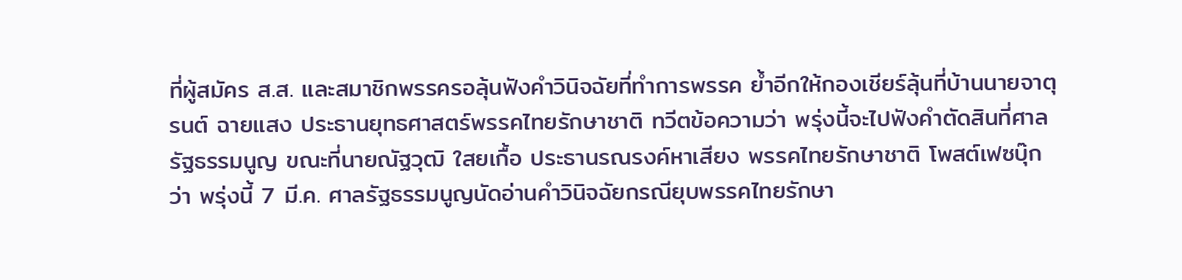ที่ผู้สมัคร ส.ส. และสมาชิกพรรครอลุ้นฟังคำวินิจฉัยที่ทำการพรรค ย้ำอีกให้กองเชียร์ลุ้นที่บ้านนายจาตุรนต์ ฉายแสง ประธานยุทธศาสตร์พรรคไทยรักษาชาติ ทวีตข้อความว่า พรุ่งนี้จะไปฟังคำตัดสินที่ศาลรัฐธรรมนูญ ขณะที่นายณัฐวุฒิ ใสยเกื้อ ประธานรณรงค์หาเสียง พรรคไทยรักษาชาติ โพสต์เฟซบุ๊กว่า พรุ่งนี้ 7 มี.ค. ศาลรัฐธรรมนูญนัดอ่านคำวินิจฉัยกรณียุบพรรคไทยรักษา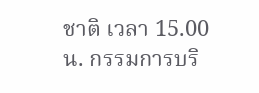ชาติ เวลา 15.00 น. กรรมการบริ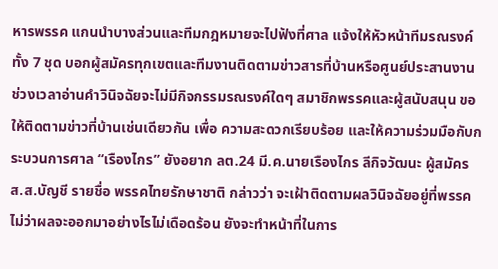หารพรรค แกนนำบางส่วนและทีมกฎหมายจะไปฟังที่ศาล แจ้งให้หัวหน้าทีมรณรงค์ทั้ง 7 ชุด บอกผู้สมัครทุกเขตและทีมงานติดตามข่าวสารที่บ้านหรือศูนย์ประสานงาน ช่วงเวลาอ่านคำวินิจฉัยจะไม่มีกิจกรรมรณรงค์ใดๆ สมาชิกพรรคและผู้สนับสนุน ขอให้ติดตามข่าวที่บ้านเช่นเดียวกัน เพื่อ ความสะดวกเรียบร้อย และให้ความร่วมมือกับกระบวนการศาล “เรืองไกร” ยังอยาก ลต.24 มี.ค.นายเรืองไกร ลีกิจวัฒนะ ผู้สมัคร ส.ส.บัญชี รายชื่อ พรรคไทยรักษาชาติ กล่าวว่า จะเฝ้าติดตามผลวินิจฉัยอยู่ที่พรรค ไม่ว่าผลจะออกมาอย่างไรไม่เดือดร้อน ยังจะทำหน้าที่ในการ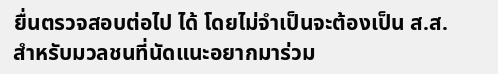ยื่นตรวจสอบต่อไป ได้ โดยไม่จำเป็นจะต้องเป็น ส.ส. สำหรับมวลชนที่นัดแนะอยากมาร่วม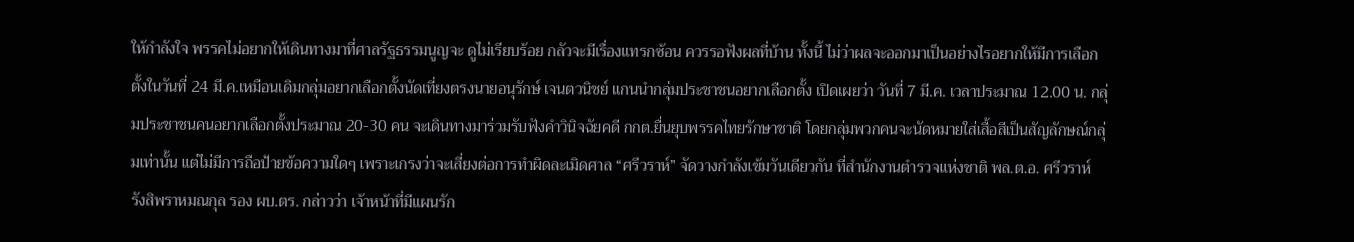ให้กำลังใจ พรรคไม่อยากให้เดินทางมาที่ศาลรัฐธรรมนูญจะ ดูไม่เรียบร้อย กลัวจะมีเรื่องแทรกซ้อน ควรรอฟังผลที่บ้าน ทั้งนี้ ไม่ว่าผลจะออกมาเป็นอย่างไรอยากให้มีการเลือกตั้งในวันที่ 24 มี.ค.เหมือนเดิมกลุ่มอยากเลือกตั้งนัดเที่ยงตรงนายอนุรักษ์ เจนตวนิชย์ แกนนำกลุ่มประชาชนอยากเลือกตั้ง เปิดเผยว่า วันที่ 7 มี.ค. เวลาประมาณ 12.00 น. กลุ่มประชาชนคนอยากเลือกตั้งประมาณ 20-30 คน จะเดินทางมาร่วมรับฟังคำวินิจฉัยคดี กกต.ยื่นยุบพรรคไทยรักษาชาติ โดยกลุ่มพวกคนจะนัดหมายใส่เสื้อสีเป็นสัญลักษณ์กลุ่มเท่านั้น แต่ไม่มีการถือป้ายข้อความใดๆ เพราะเกรงว่าจะเสี่ยงต่อการทำผิดละเมิดศาล “ศรีวราห์” จัดวางกำลังเข้มวันเดียวกัน ที่สำนักงานตำรวจแห่งชาติ พล.ต.อ. ศรีวราห์ รังสิพราหมณกุล รอง ผบ.ตร. กล่าวว่า เจ้าหน้าที่มีแผนรัก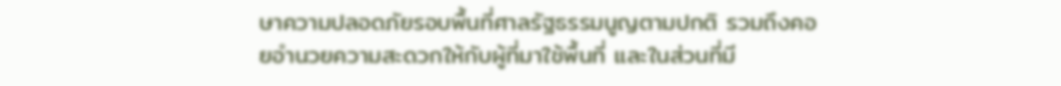ษาความปลอดภัยรอบพื้นที่ศาลรัฐธรรมนูญตามปกติ รวมถึงคอยอำนวยความสะดวกให้กับผู้ที่มาใช้พื้นที่ และในส่วนที่มี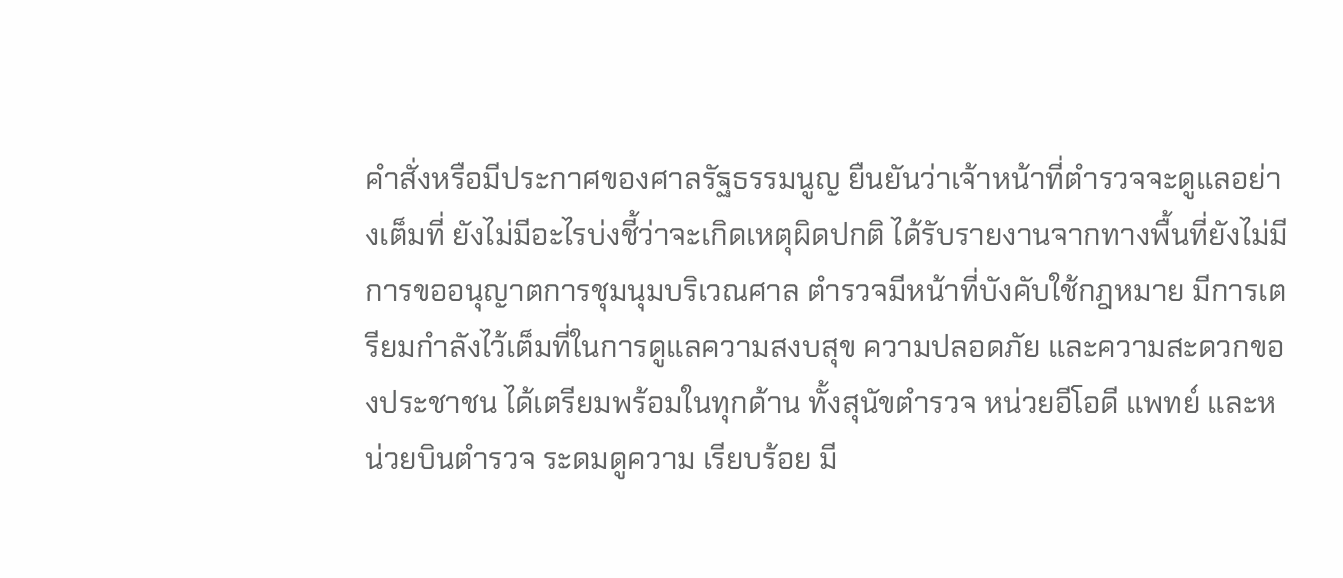คำสั่งหรือมีประกาศของศาลรัฐธรรมนูญ ยืนยันว่าเจ้าหน้าที่ตำรวจจะดูแลอย่างเต็มที่ ยังไม่มีอะไรบ่งชี้ว่าจะเกิดเหตุผิดปกติ ได้รับรายงานจากทางพื้นที่ยังไม่มีการขออนุญาตการชุมนุมบริเวณศาล ตำรวจมีหน้าที่บังคับใช้กฎหมาย มีการเตรียมกำลังไว้เต็มที่ในการดูแลความสงบสุข ความปลอดภัย และความสะดวกของประชาชน ได้เตรียมพร้อมในทุกด้าน ทั้งสุนัขตำรวจ หน่วยอีโอดี แพทย์ และหน่วยบินตำรวจ ระดมดูความ เรียบร้อย มี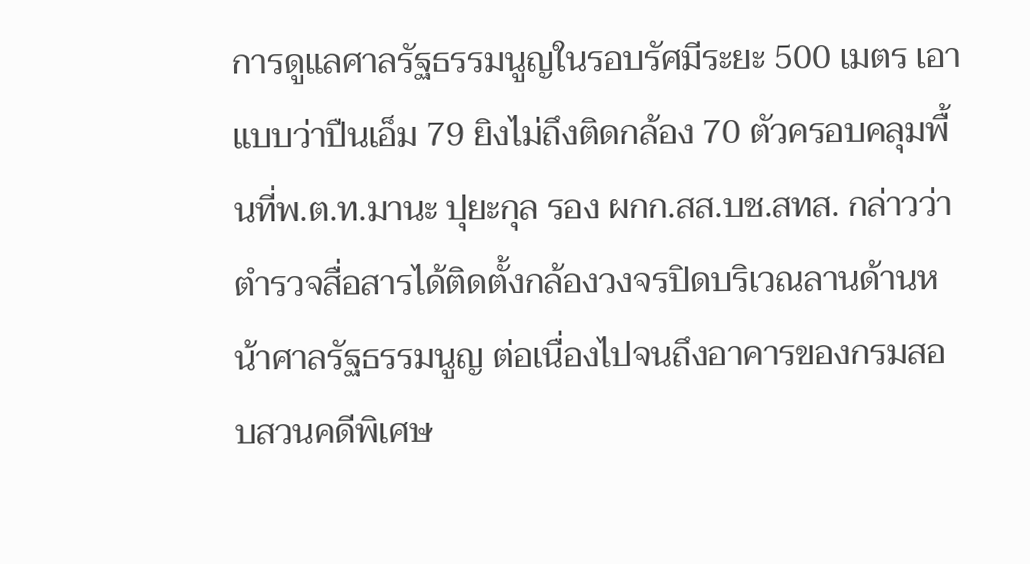การดูแลศาลรัฐธรรมนูญในรอบรัศมีระยะ 500 เมตร เอาแบบว่าปืนเอ็ม 79 ยิงไม่ถึงติดกล้อง 70 ตัวครอบคลุมพื้นที่พ.ต.ท.มานะ ปุยะกุล รอง ผกก.สส.บช.สทส. กล่าวว่า ตำรวจสื่อสารได้ติดตั้งกล้องวงจรปิดบริเวณลานด้านหน้าศาลรัฐธรรมนูญ ต่อเนื่องไปจนถึงอาคารของกรมสอบสวนคดีพิเศษ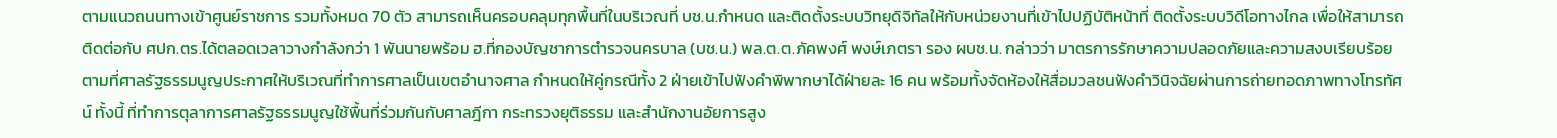ตามแนวถนนทางเข้าศูนย์ราชการ รวมทั้งหมด 70 ตัว สามารถเห็นครอบคลุมทุกพื้นที่ในบริเวณที่ บช.น.กำหนด และติดตั้งระบบวิทยุดิจิทัลให้กับหน่วยงานที่เข้าไปปฏิบัติหน้าที่ ติดตั้งระบบวิดีโอทางไกล เพื่อให้สามารถติดต่อกับ ศปก.ตร.ได้ตลอดเวลาวางกำลังกว่า 1 พันนายพร้อม ฮ.ที่กองบัญชาการตำรวจนครบาล (บช.น.) พล.ต.ต.ภัคพงศ์ พงษ์เภตรา รอง ผบช.น. กล่าวว่า มาตรการรักษาความปลอดภัยและความสงบเรียบร้อย ตามที่ศาลรัฐธรรมนูญประกาศให้บริเวณที่ทำการศาลเป็นเขตอำนาจศาล กำหนดให้คู่กรณีทั้ง 2 ฝ่ายเข้าไปฟังคำพิพากษาได้ฝ่ายละ 16 คน พร้อมทั้งจัดห้องให้สื่อมวลชนฟังคำวินิจฉัยผ่านการถ่ายทอดภาพทางโทรทัศน์ ทั้งนี้ ที่ทำการตุลาการศาลรัฐธรรมนูญใช้พื้นที่ร่วมกันกับศาลฎีกา กระทรวงยุติธรรม และสำนักงานอัยการสูง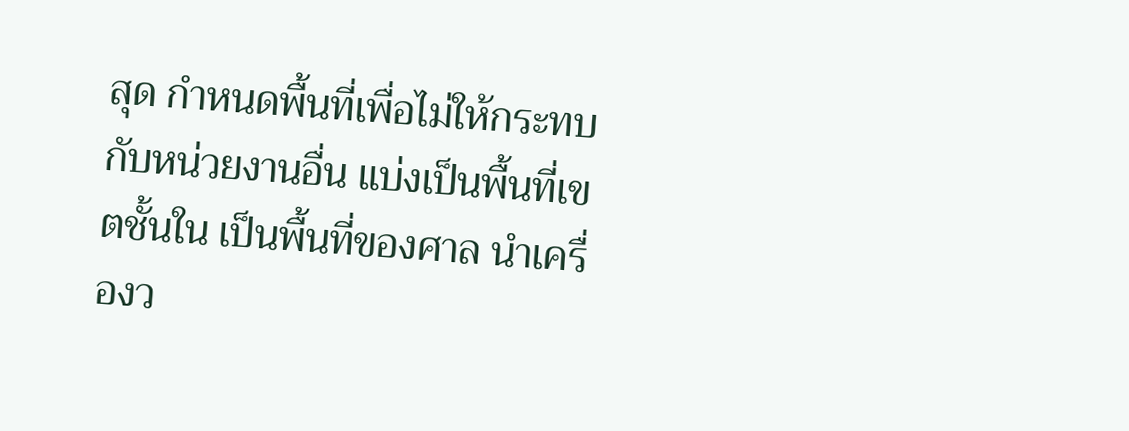สุด กำหนดพื้นที่เพื่อไม่ให้กระทบกับหน่วยงานอื่น แบ่งเป็นพื้นที่เขตชั้นใน เป็นพื้นที่ของศาล นำเครื่องว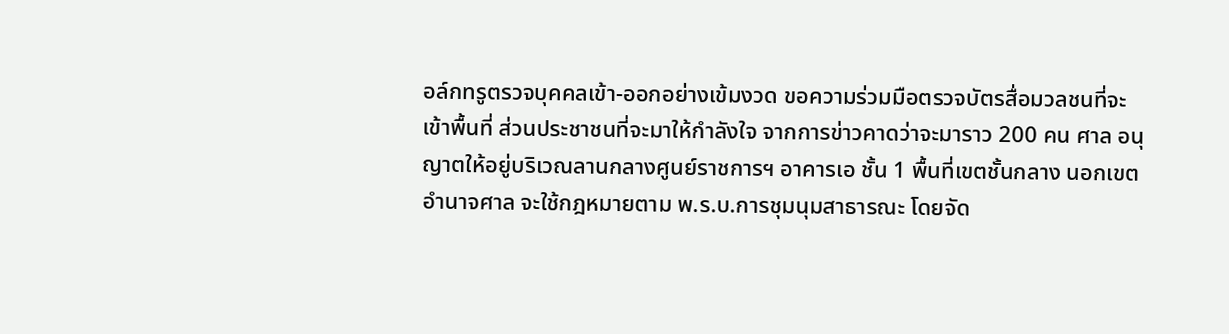อล์กทรูตรวจบุคคลเข้า-ออกอย่างเข้มงวด ขอความร่วมมือตรวจบัตรสื่อมวลชนที่จะเข้าพื้นที่ ส่วนประชาชนที่จะมาให้กำลังใจ จากการข่าวคาดว่าจะมาราว 200 คน ศาล อนุญาตให้อยู่บริเวณลานกลางศูนย์ราชการฯ อาคารเอ ชั้น 1 พื้นที่เขตชั้นกลาง นอกเขตอำนาจศาล จะใช้กฎหมายตาม พ.ร.บ.การชุมนุมสาธารณะ โดยจัด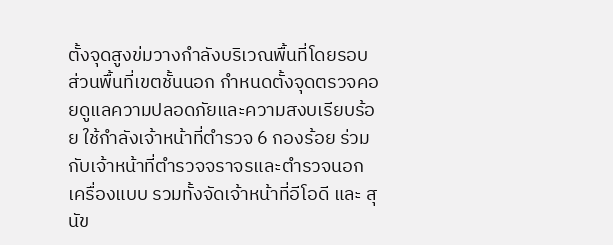ตั้งจุดสูงข่มวางกำลังบริเวณพื้นที่โดยรอบ ส่วนพื้นที่เขตชั้นนอก กำหนดตั้งจุดตรวจคอยดูแลความปลอดภัยและความสงบเรียบร้อย ใช้กำลังเจ้าหน้าที่ตำรวจ 6 กองร้อย ร่วมกับเจ้าหน้าที่ตำรวจจราจรและตำรวจนอกเครื่องแบบ รวมทั้งจัดเจ้าหน้าที่อีโอดี และ สุนัข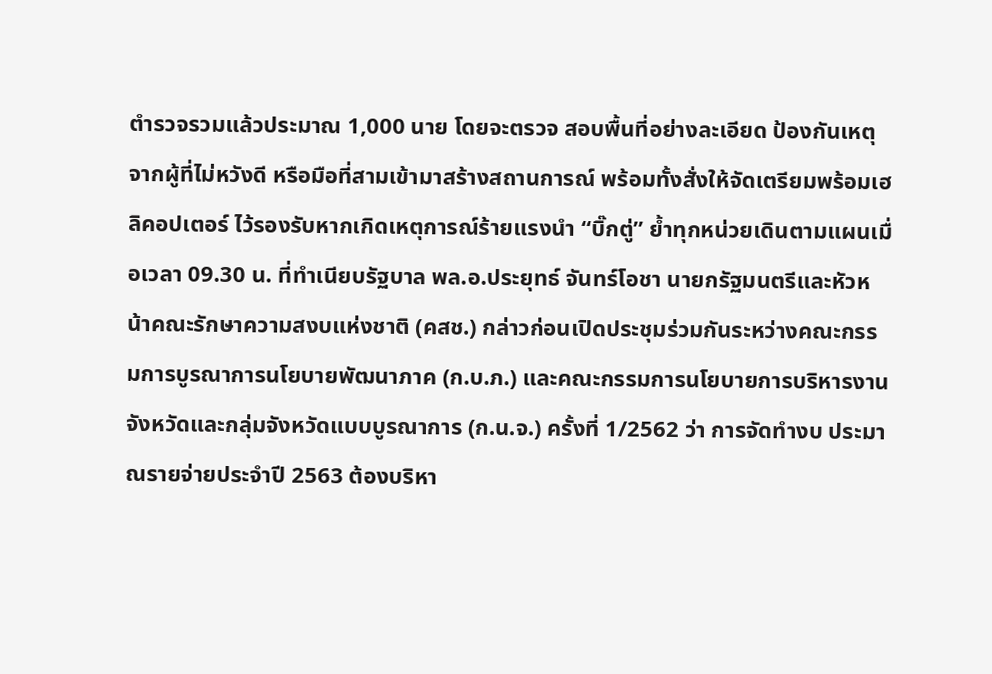ตำรวจรวมแล้วประมาณ 1,000 นาย โดยจะตรวจ สอบพื้นที่อย่างละเอียด ป้องกันเหตุจากผู้ที่ไม่หวังดี หรือมือที่สามเข้ามาสร้างสถานการณ์ พร้อมทั้งสั่งให้จัดเตรียมพร้อมเฮลิคอปเตอร์ ไว้รองรับหากเกิดเหตุการณ์ร้ายแรงนำ “บิ๊กตู่” ย้ำทุกหน่วยเดินตามแผนเมื่อเวลา 09.30 น. ที่ทำเนียบรัฐบาล พล.อ.ประยุทธ์ จันทร์โอชา นายกรัฐมนตรีและหัวหน้าคณะรักษาความสงบแห่งชาติ (คสช.) กล่าวก่อนเปิดประชุมร่วมกันระหว่างคณะกรรมการบูรณาการนโยบายพัฒนาภาค (ก.บ.ภ.) และคณะกรรมการนโยบายการบริหารงานจังหวัดและกลุ่มจังหวัดแบบบูรณาการ (ก.น.จ.) ครั้งที่ 1/2562 ว่า การจัดทำงบ ประมาณรายจ่ายประจำปี 2563 ต้องบริหา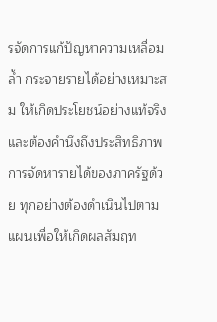รจัดการแก้ปัญหาความเหลื่อมล้ำ กระจายรายได้อย่างเหมาะสม ให้เกิดประโยชน์อย่างแท้จริง และต้องคำนึงถึงประสิทธิภาพการจัดหารายได้ของภาครัฐด้วย ทุกอย่างต้องดำเนินไปตามแผนเพื่อให้เกิดผลสัมฤท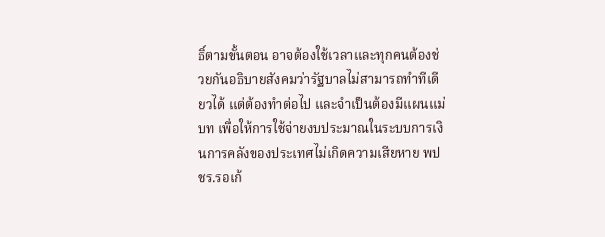ธิ์ตามขั้นตอน อาจต้องใช้เวลาและทุกคนต้องช่วยกันอธิบายสังคมว่ารัฐบาลไม่สามารถทำทีเดียวได้ แต่ต้องทำต่อไป และจำเป็นต้องมีแผนแม่บท เพื่อให้การใช้จ่ายงบประมาณในระบบการเงินการคลังของประเทศไม่เกิดความเสียหาย พปชร.รอเก้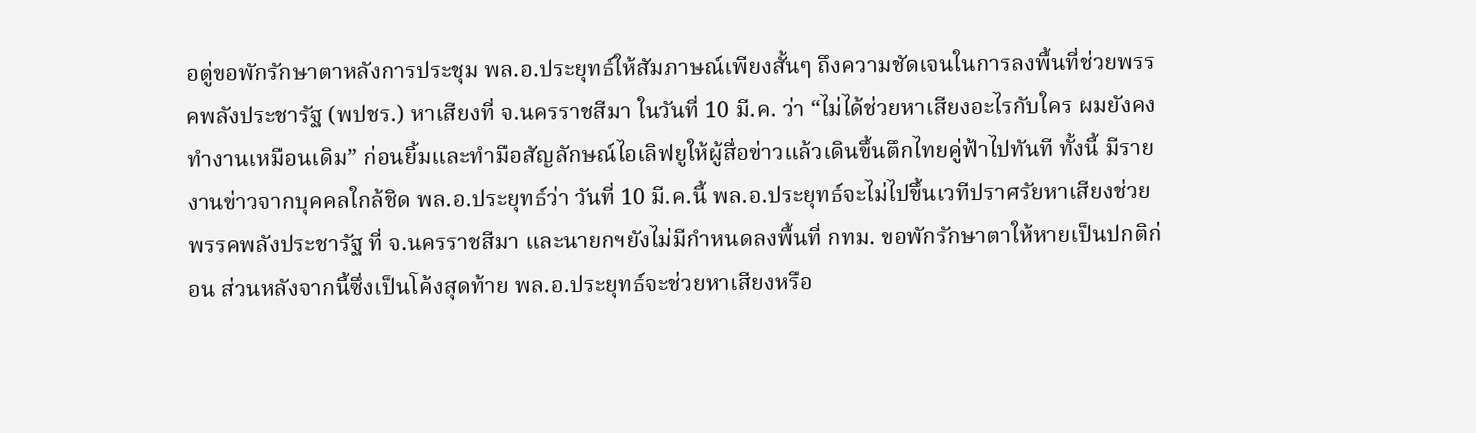อตู่ขอพักรักษาตาหลังการประชุม พล.อ.ประยุทธ์ให้สัมภาษณ์เพียงสั้นๆ ถึงความชัดเจนในการลงพื้นที่ช่วยพรรคพลังประชารัฐ (พปชร.) หาเสียงที่ จ.นครราชสีมา ในวันที่ 10 มี.ค. ว่า “ไม่ได้ช่วยหาเสียงอะไรกับใคร ผมยังคงทำงานเหมือนเดิม” ก่อนยิ้มและทำมือสัญลักษณ์ไอเลิฟยูให้ผู้สื่อข่าวแล้วเดินขึ้นตึกไทยคู่ฟ้าไปทันที ทั้งนี้ มีรายงานข่าวจากบุคคลใกล้ชิด พล.อ.ประยุทธ์ว่า วันที่ 10 มี.ค.นี้ พล.อ.ประยุทธ์จะไม่ไปขึ้นเวทีปราศรัยหาเสียงช่วยพรรคพลังประชารัฐ ที่ จ.นครราชสีมา และนายกฯยังไม่มีกำหนดลงพื้นที่ กทม. ขอพักรักษาตาให้หายเป็นปกติก่อน ส่วนหลังจากนี้ซึ่งเป็นโค้งสุดท้าย พล.อ.ประยุทธ์จะช่วยหาเสียงหรือ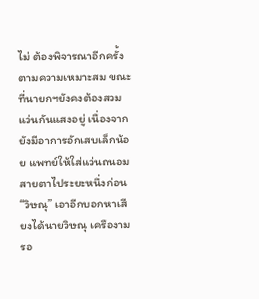ไม่ ต้องพิจารณาอีกครั้งตามความเหมาะสม ขณะที่นายกฯยังคงต้องสวมแว่นกันแสงอยู่ เนื่องจากยังมีอาการอักเสบเล็กน้อย แพทย์ให้ใส่แว่นถนอมสายตาไประยะหนึ่งก่อน “วิษณุ” เอาอีกบอกหาเสียงได้นายวิษณุ เครืองาม รอ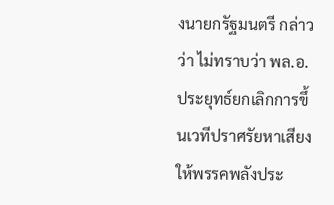งนายกรัฐมนตรี กล่าวว่า ไม่ทราบว่า พล.อ.ประยุทธ์ยกเลิกการขึ้นเวทีปราศรัยหาเสียงให้พรรคพลังประ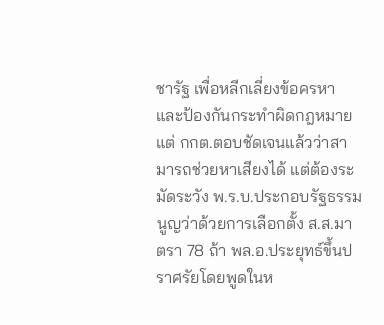ชารัฐ เพื่อหลีกเลี่ยงข้อครหาและป้องกันกระทำผิดกฎหมาย แต่ กกต.ตอบชัดเจนแล้วว่าสามารถช่วยหาเสียงได้ แต่ต้องระมัดระวัง พ.ร.บ.ประกอบรัฐธรรมนูญว่าด้วยการเลือกตั้ง ส.ส.มาตรา 78 ถ้า พล.อ.ประยุทธ์ขึ้นปราศรัยโดยพูดในห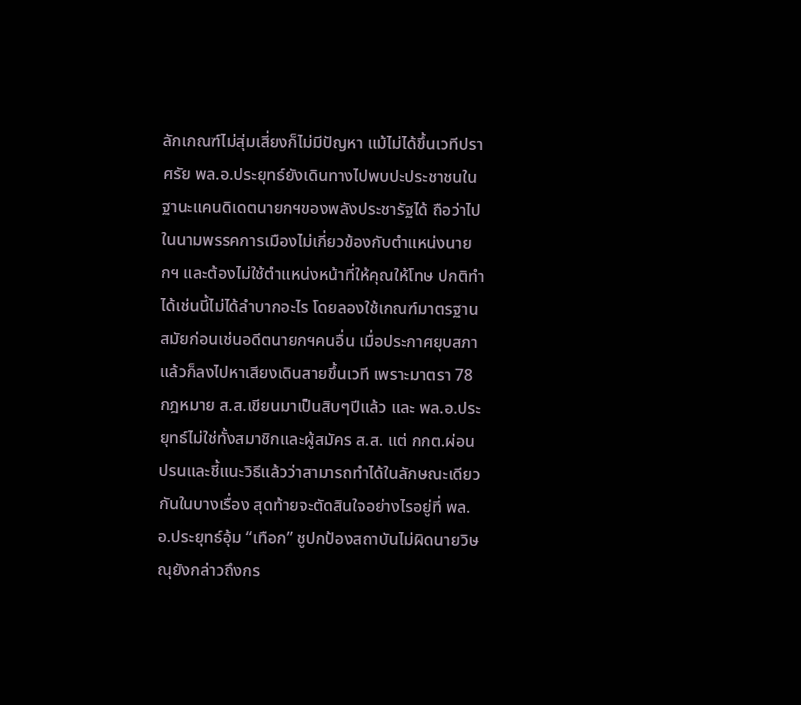ลักเกณฑ์ไม่สุ่มเสี่ยงก็ไม่มีปัญหา แม้ไม่ได้ขึ้นเวทีปราศรัย พล.อ.ประยุทธ์ยังเดินทางไปพบปะประชาชนในฐานะแคนดิเดตนายกฯของพลังประชารัฐได้ ถือว่าไปในนามพรรคการเมืองไม่เกี่ยวข้องกับตำแหน่งนายกฯ และต้องไม่ใช้ตำแหน่งหน้าที่ให้คุณให้โทษ ปกติทำได้เช่นนี้ไม่ได้ลำบากอะไร โดยลองใช้เกณฑ์มาตรฐานสมัยก่อนเช่นอดีตนายกฯคนอื่น เมื่อประกาศยุบสภาแล้วก็ลงไปหาเสียงเดินสายขึ้นเวที เพราะมาตรา 78 กฎหมาย ส.ส.เขียนมาเป็นสิบๆปีแล้ว และ พล.อ.ประยุทธ์ไม่ใช่ทั้งสมาชิกและผู้สมัคร ส.ส. แต่ กกต.ผ่อนปรนและชี้แนะวิธีแล้วว่าสามารถทำได้ในลักษณะเดียวกันในบางเรื่อง สุดท้ายจะตัดสินใจอย่างไรอยู่ที่ พล.อ.ประยุทธ์อุ้ม “เทือก” ชูปกป้องสถาบันไม่ผิดนายวิษณุยังกล่าวถึงกร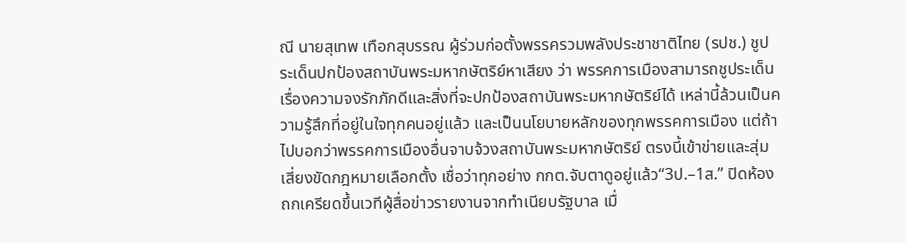ณี นายสุเทพ เทือกสุบรรณ ผู้ร่วมก่อตั้งพรรครวมพลังประชาชาติไทย (รปช.) ชูประเด็นปกป้องสถาบันพระมหากษัตริย์หาเสียง ว่า พรรคการเมืองสามารถชูประเด็นเรื่องความจงรักภักดีและสิ่งที่จะปกป้องสถาบันพระมหากษัตริย์ได้ เหล่านี้ล้วนเป็นความรู้สึกที่อยู่ในใจทุกคนอยู่แล้ว และเป็นนโยบายหลักของทุกพรรคการเมือง แต่ถ้าไปบอกว่าพรรคการเมืองอื่นจาบจ้วงสถาบันพระมหากษัตริย์ ตรงนี้เข้าข่ายและสุ่มเสี่ยงขัดกฎหมายเลือกตั้ง เชื่อว่าทุกอย่าง กกต.จับตาดูอยู่แล้ว“3ป.–1ส.” ปิดห้องถกเครียดขึ้นเวทีผู้สื่อข่าวรายงานจากทำเนียบรัฐบาล เมื่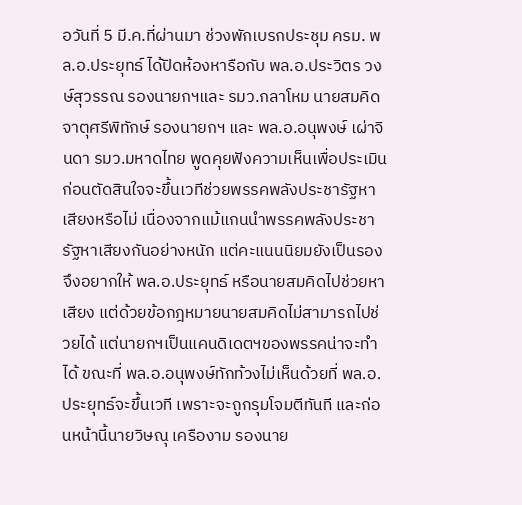อวันที่ 5 มี.ค.ที่ผ่านมา ช่วงพักเบรกประชุม ครม. พล.อ.ประยุทธ์ ได้ปิดห้องหารือกับ พล.อ.ประวิตร วงษ์สุวรรณ รองนายกฯและ รมว.กลาโหม นายสมคิด จาตุศรีพิทักษ์ รองนายกฯ และ พล.อ.อนุพงษ์ เผ่าจินดา รมว.มหาดไทย พูดคุยฟังความเห็นเพื่อประเมินก่อนตัดสินใจจะขึ้นเวทีช่วยพรรคพลังประชารัฐหาเสียงหรือไม่ เนื่องจากแม้แกนนำพรรคพลังประชารัฐหาเสียงกันอย่างหนัก แต่คะแนนนิยมยังเป็นรอง จึงอยากให้ พล.อ.ประยุทธ์ หรือนายสมคิดไปช่วยหาเสียง แต่ด้วยข้อกฎหมายนายสมคิดไม่สามารถไปช่วยได้ แต่นายกฯเป็นแคนดิเดตฯของพรรคน่าจะทำได้ ขณะที่ พล.อ.อนุพงษ์ทักท้วงไม่เห็นด้วยที่ พล.อ.ประยุทธ์จะขึ้นเวที เพราะจะถูกรุมโจมตีทันที และก่อนหน้านี้นายวิษณุ เครืองาม รองนาย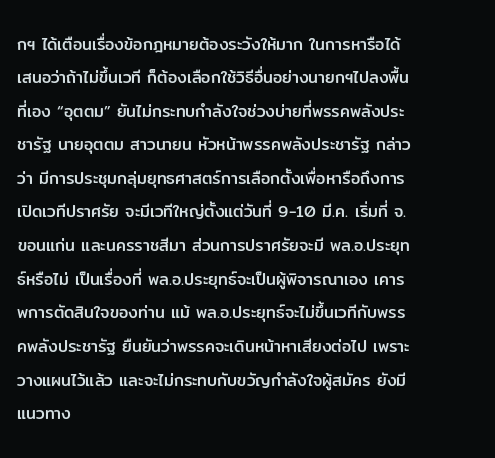กฯ ได้เตือนเรื่องข้อกฎหมายต้องระวังให้มาก ในการหารือได้เสนอว่าถ้าไม่ขึ้นเวที ก็ต้องเลือกใช้วิธีอื่นอย่างนายกฯไปลงพื้นที่เอง “อุตตม” ยันไม่กระทบกำลังใจช่วงบ่ายที่พรรคพลังประชารัฐ นายอุตตม สาวนายน หัวหน้าพรรคพลังประชารัฐ กล่าวว่า มีการประชุมกลุ่มยุทธศาสตร์การเลือกตั้งเพื่อหารือถึงการเปิดเวทีปราศรัย จะมีเวทีใหญ่ตั้งแต่วันที่ 9-10 มี.ค. เริ่มที่ จ.ขอนแก่น และนครราชสีมา ส่วนการปราศรัยจะมี พล.อ.ประยุทธ์หรือไม่ เป็นเรื่องที่ พล.อ.ประยุทธ์จะเป็นผู้พิจารณาเอง เคารพการตัดสินใจของท่าน แม้ พล.อ.ประยุทธ์จะไม่ขึ้นเวทีกับพรรคพลังประชารัฐ ยืนยันว่าพรรคจะเดินหน้าหาเสียงต่อไป เพราะวางแผนไว้แล้ว และจะไม่กระทบกับขวัญกำลังใจผู้สมัคร ยังมีแนวทาง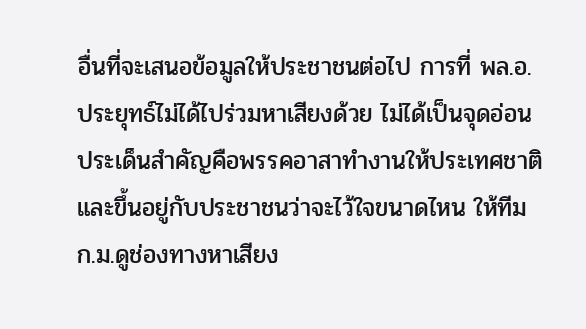อื่นที่จะเสนอข้อมูลให้ประชาชนต่อไป การที่ พล.อ.ประยุทธ์ไม่ได้ไปร่วมหาเสียงด้วย ไม่ได้เป็นจุดอ่อน ประเด็นสำคัญคือพรรคอาสาทำงานให้ประเทศชาติ และขึ้นอยู่กับประชาชนว่าจะไว้ใจขนาดไหน ให้ทีม ก.ม.ดูช่องทางหาเสียง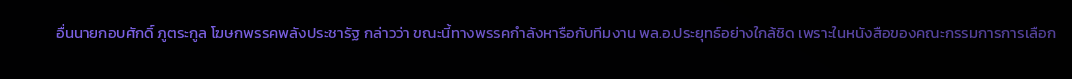อื่นนายกอบศักดิ์ ภูตระกูล โฆษกพรรคพลังประชารัฐ กล่าวว่า ขณะนี้ทางพรรคกำลังหารือกับทีมงาน พล.อ.ประยุทธ์อย่างใกล้ชิด เพราะในหนังสือของคณะกรรมการการเลือก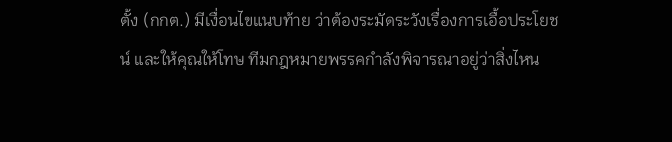ตั้ง (กกต.) มีเงื่อนไขแนบท้าย ว่าต้องระมัดระวังเรื่องการเอื้อประโยชน์ และให้คุณให้โทษ ทีมกฎหมายพรรคกำลังพิจารณาอยู่ว่าสิ่งไหน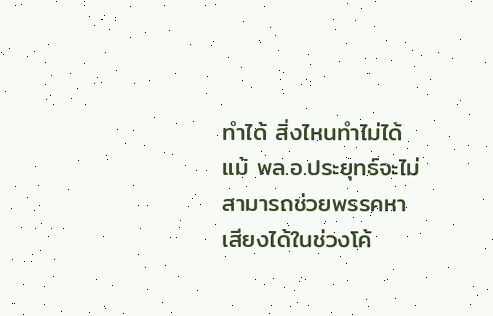ทำได้ สิ่งไหนทำไม่ได้ แม้ พล.อ.ประยุทธ์จะไม่สามารถช่วยพรรคหาเสียงได้ในช่วงโค้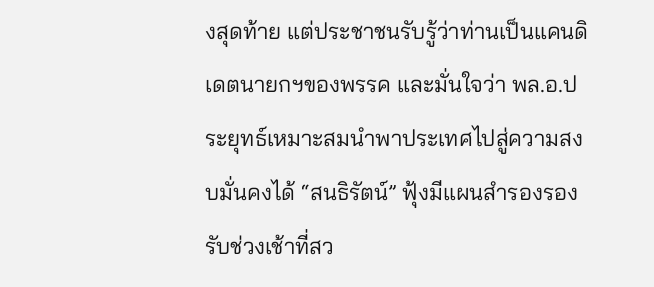งสุดท้าย แต่ประชาชนรับรู้ว่าท่านเป็นแคนดิเดตนายกฯของพรรค และมั่นใจว่า พล.อ.ประยุทธ์เหมาะสมนำพาประเทศไปสู่ความสงบมั่นคงได้ “สนธิรัตน์” ฟุ้งมีแผนสำรองรองรับช่วงเช้าที่สว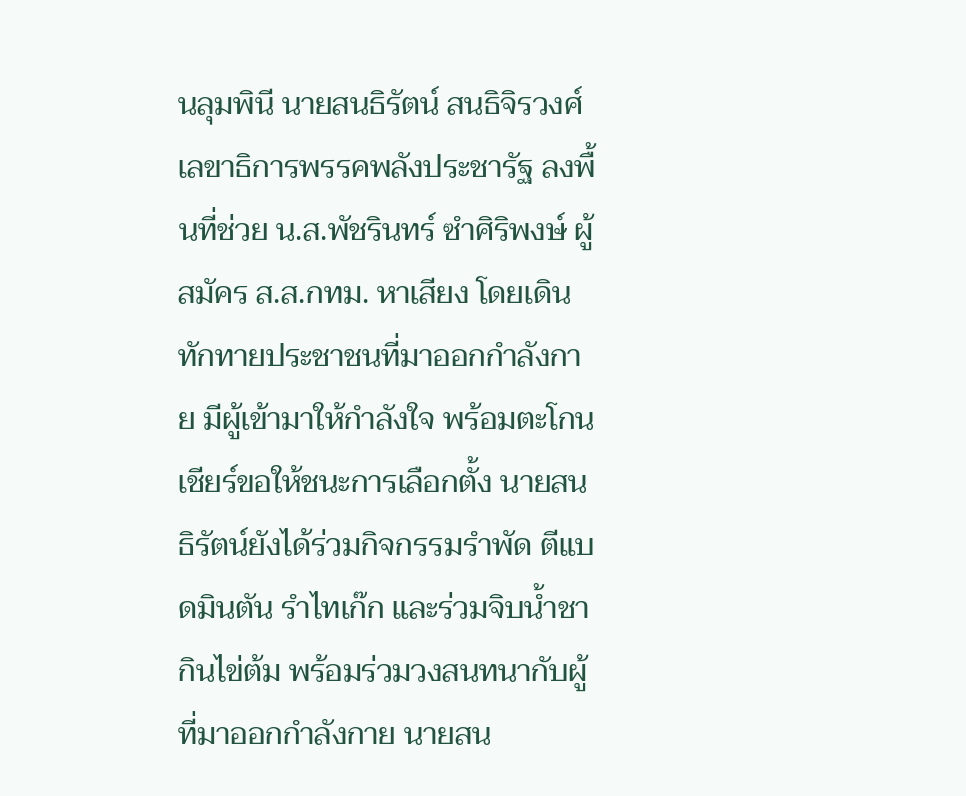นลุมพินี นายสนธิรัตน์ สนธิจิรวงศ์ เลขาธิการพรรคพลังประชารัฐ ลงพื้นที่ช่วย น.ส.พัชรินทร์ ซำศิริพงษ์ ผู้สมัคร ส.ส.กทม. หาเสียง โดยเดินทักทายประชาชนที่มาออกกำลังกาย มีผู้เข้ามาให้กำลังใจ พร้อมตะโกนเชียร์ขอให้ชนะการเลือกตั้ง นายสนธิรัตน์ยังได้ร่วมกิจกรรมรำพัด ตีแบดมินตัน รำไทเก๊ก และร่วมจิบน้ำชา กินไข่ต้ม พร้อมร่วมวงสนทนากับผู้ที่มาออกกำลังกาย นายสน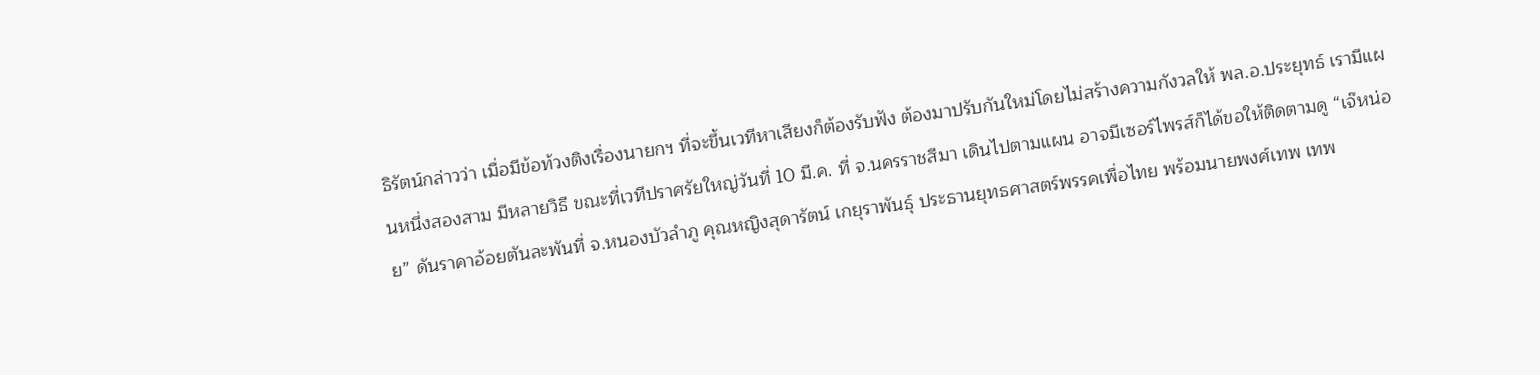ธิรัตน์กล่าวว่า เมื่อมีข้อท้วงติงเรื่องนายกฯ ที่จะขึ้นเวทีหาเสียงก็ต้องรับฟัง ต้องมาปรับกันใหม่โดยไม่สร้างความกังวลให้ พล.อ.ประยุทธ์ เรามีแผนหนึ่งสองสาม มีหลายวิธี ขณะที่เวทีปราศรัยใหญ่วันที่ 10 มี.ค. ที่ จ.นครราชสีมา เดินไปตามแผน อาจมีเซอร์ไพรส์ก็ได้ขอให้ติดตามดู “เจ๊หน่อย” ดันราคาอ้อยตันละพันที่ จ.หนองบัวลำภู คุณหญิงสุดารัตน์ เกยุราพันธุ์ ประธานยุทธศาสตร์พรรคเพื่อไทย พร้อมนายพงศ์เทพ เทพ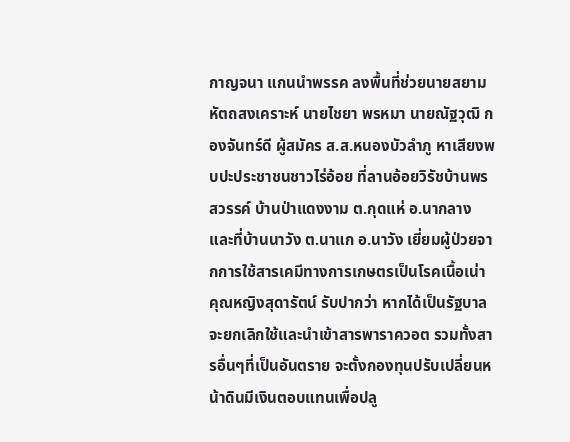กาญจนา แกนนำพรรค ลงพื้นที่ช่วยนายสยาม หัตถสงเคราะห์ นายไชยา พรหมา นายณัฐวุฒิ กองจันทร์ดี ผู้สมัคร ส.ส.หนองบัวลำภู หาเสียงพบปะประชาชนชาวไร่อ้อย ที่ลานอ้อยวิรัชบ้านพรสวรรค์ บ้านป่าแดงงาม ต.กุดแห่ อ.นากลาง และที่บ้านนาวัง ต.นาแก อ.นาวัง เยี่ยมผู้ป่วยจากการใช้สารเคมีทางการเกษตรเป็นโรคเนื้อเน่า คุณหญิงสุดารัตน์ รับปากว่า หากได้เป็นรัฐบาลจะยกเลิกใช้และนำเข้าสารพาราควอต รวมทั้งสารอื่นๆที่เป็นอันตราย จะตั้งกองทุนปรับเปลี่ยนหน้าดินมีเงินตอบแทนเพื่อปลู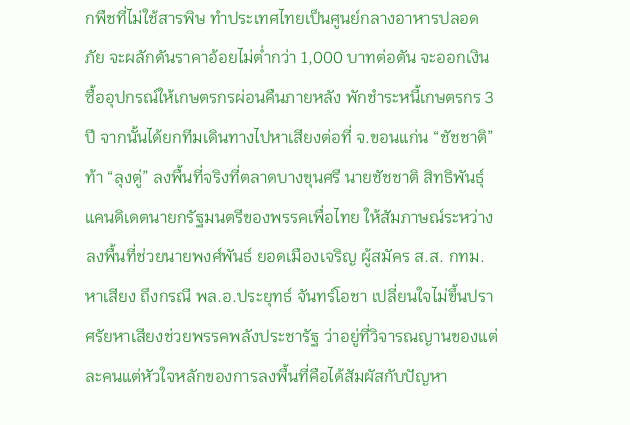กพืชที่ไม่ใช้สารพิษ ทำประเทศไทยเป็นศูนย์กลางอาหารปลอดภัย จะผลักดันราคาอ้อยไม่ต่ำกว่า 1,000 บาทต่อตัน จะออกเงินซื้ออุปกรณ์ให้เกษตรกรผ่อนคืนภายหลัง พักชำระหนี้เกษตรกร 3 ปี จากนั้นได้ยกทีมเดินทางไปหาเสียงต่อที่ จ.ขอนแก่น “ชัชชาติ” ท้า “ลุงตู่” ลงพื้นที่จริงที่ตลาดบางขุนศรี นายชัชชาติ สิทธิพันธุ์ แคนดิเดตนายกรัฐมนตรีของพรรคเพื่อไทย ให้สัมภาษณ์ระหว่างลงพื้นที่ช่วยนายพงศ์พันธ์ ยอดเมืองเจริญ ผู้สมัคร ส.ส. กทม.หาเสียง ถึงกรณี พล.อ.ประยุทธ์ จันทร์โอชา เปลี่ยนใจไม่ขึ้นปราศรัยหาเสียงช่วยพรรคพลังประชารัฐ ว่าอยู่ที่วิจารณญานของแต่ละคนแต่หัวใจหลักของการลงพื้นที่คือได้สัมผัสกับปัญหา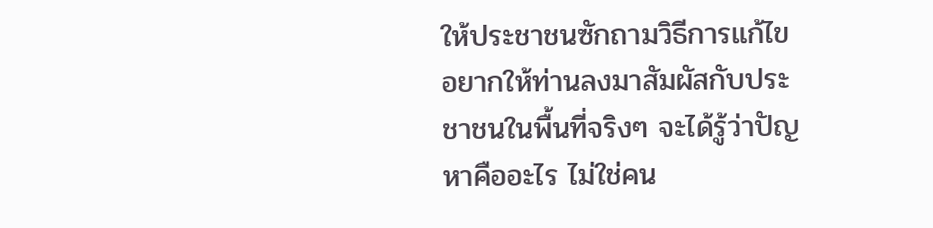ให้ประชาชนซักถามวิธีการแก้ไข อยากให้ท่านลงมาสัมผัสกับประชาชนในพื้นที่จริงๆ จะได้รู้ว่าปัญหาคืออะไร ไม่ใช่คน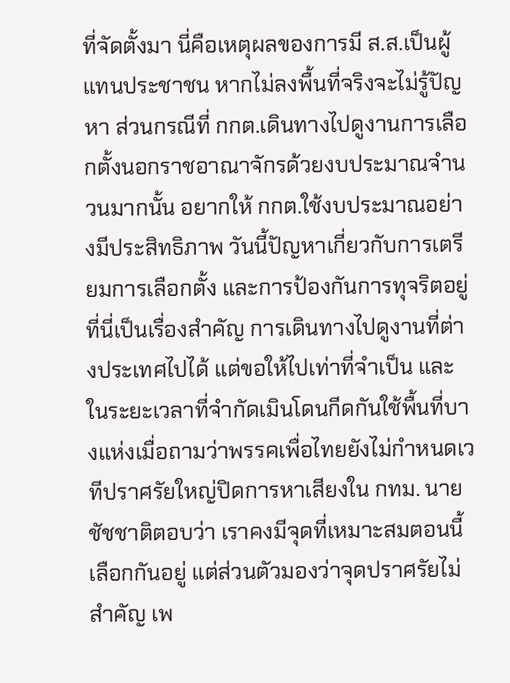ที่จัดตั้งมา นี่คือเหตุผลของการมี ส.ส.เป็นผู้แทนประชาชน หากไม่ลงพื้นที่จริงจะไม่รู้ปัญหา ส่วนกรณีที่ กกต.เดินทางไปดูงานการเลือกตั้งนอกราชอาณาจักรด้วยงบประมาณจำนวนมากนั้น อยากให้ กกต.ใช้งบประมาณอย่างมีประสิทธิภาพ วันนี้ปัญหาเกี่ยวกับการเตรียมการเลือกตั้ง และการป้องกันการทุจริตอยู่ที่นี่เป็นเรื่องสำคัญ การเดินทางไปดูงานที่ต่างประเทศไปได้ แต่ขอให้ไปเท่าที่จำเป็น และในระยะเวลาที่จำกัดเมินโดนกีดกันใช้พื้นที่บางแห่งเมื่อถามว่าพรรคเพื่อไทยยังไม่กำหนดเวทีปราศรัยใหญ่ปิดการหาเสียงใน กทม. นายชัชชาติตอบว่า เราคงมีจุดที่เหมาะสมตอนนี้เลือกกันอยู่ แต่ส่วนตัวมองว่าจุดปราศรัยไม่สำคัญ เพ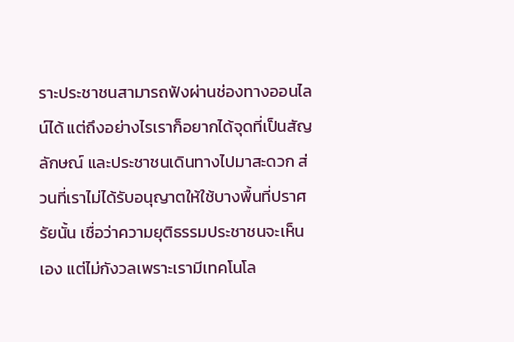ราะประชาชนสามารถฟังผ่านช่องทางออนไลน์ได้ แต่ถึงอย่างไรเราก็อยากได้จุดที่เป็นสัญลักษณ์ และประชาชนเดินทางไปมาสะดวก ส่วนที่เราไม่ได้รับอนุญาตให้ใช้บางพื้นที่ปราศรัยนั้น เชื่อว่าความยุติธรรมประชาชนจะเห็นเอง แต่ไม่กังวลเพราะเรามีเทคโนโล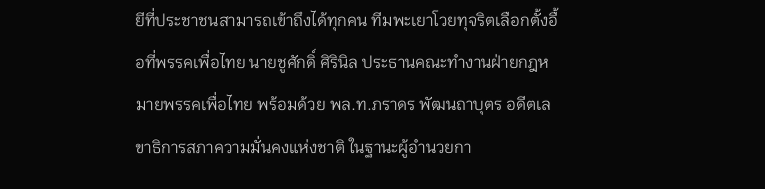ยีที่ประชาชนสามารถเข้าถึงได้ทุกคน ทีมพะเยาโวยทุจริตเลือกตั้งอื้อที่พรรคเพื่อไทย นายชูศักดิ์ ศิรินิล ประธานคณะทำงานฝ่ายกฎหมายพรรคเพื่อไทย พร้อมด้วย พล.ท.ภราดร พัฒนถาบุตร อดีตเลขาธิการสภาความมั่นคงแห่งชาติ ในฐานะผู้อำนวยกา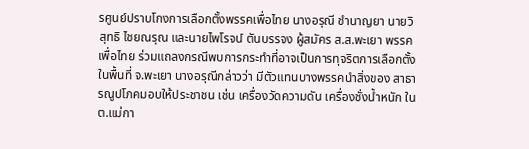รศูนย์ปราบโกงการเลือกตั้งพรรคเพื่อไทย นางอรุณี ชำนาญยา นายวิสุทธิ ไชยณรุณ และนายไพโรจน์ ตันบรรจง ผู้สมัคร ส.ส.พะเยา พรรคเพื่อไทย ร่วมแถลงกรณีพบการกระทำที่อาจเป็นการทุจริตการเลือกตั้งในพื้นที่ จ.พะเยา นางอรุณีกล่าวว่า มีตัวแทนบางพรรคนำสิ่งของ สาธารณูปโภคมอบให้ประชาชน เช่น เครื่องวัดความดัน เครื่องชั่งน้ำหนัก ใน ต.แม่กา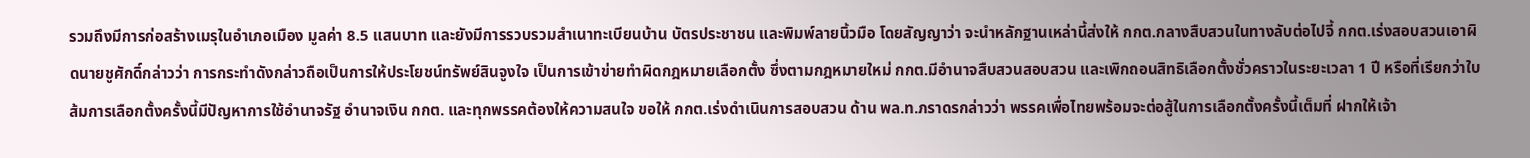รวมถึงมีการก่อสร้างเมรุในอำเภอเมือง มูลค่า 8.5 แสนบาท และยังมีการรวบรวมสำเนาทะเบียนบ้าน บัตรประชาชน และพิมพ์ลายนิ้วมือ โดยสัญญาว่า จะนำหลักฐานเหล่านี้ส่งให้ กกต.กลางสืบสวนในทางลับต่อไปจี้ กกต.เร่งสอบสวนเอาผิดนายชูศักดิ์กล่าวว่า การกระทำดังกล่าวถือเป็นการให้ประโยชน์ทรัพย์สินจูงใจ เป็นการเข้าข่ายทำผิดกฎหมายเลือกตั้ง ซึ่งตามกฎหมายใหม่ กกต.มีอำนาจสืบสวนสอบสวน และเพิกถอนสิทธิเลือกตั้งชั่วคราวในระยะเวลา 1 ปี หรือที่เรียกว่าใบส้มการเลือกตั้งครั้งนี้มีปัญหาการใช้อำนาจรัฐ อำนาจเงิน กกต. และทุกพรรคต้องให้ความสนใจ ขอให้ กกต.เร่งดำเนินการสอบสวน ด้าน พล.ท.ภราดรกล่าวว่า พรรคเพื่อไทยพร้อมจะต่อสู้ในการเลือกตั้งครั้งนี้เต็มที่ ฝากให้เจ้า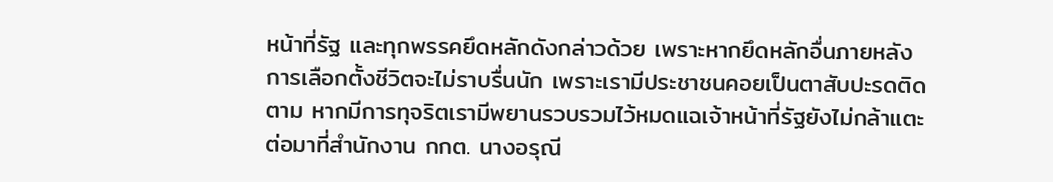หน้าที่รัฐ และทุกพรรคยึดหลักดังกล่าวด้วย เพราะหากยึดหลักอื่นภายหลังการเลือกตั้งชีวิตจะไม่ราบรื่นนัก เพราะเรามีประชาชนคอยเป็นตาสับปะรดติดตาม หากมีการทุจริตเรามีพยานรวบรวมไว้หมดแฉเจ้าหน้าที่รัฐยังไม่กล้าแตะต่อมาที่สำนักงาน กกต. นางอรุณี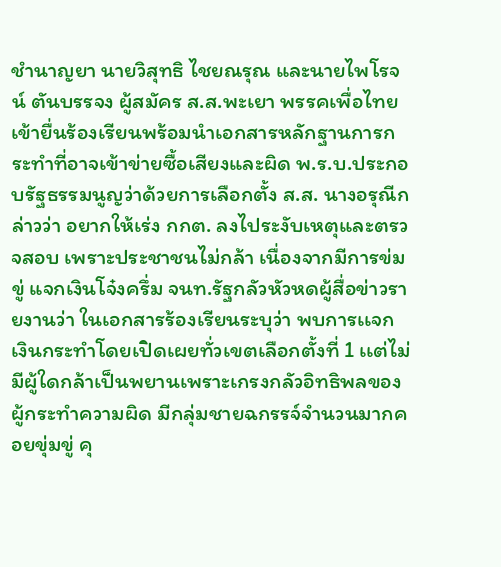ชำนาญยา นายวิสุทธิ ไชยณรุณ และนายไพโรจน์ ตันบรรจง ผู้สมัคร ส.ส.พะเยา พรรคเพื่อไทย เข้ายื่นร้องเรียนพร้อมนำเอกสารหลักฐานการกระทำที่อาจเข้าข่ายซื้อเสียงและผิด พ.ร.บ.ประกอบรัฐธรรมนูญว่าด้วยการเลือกตั้ง ส.ส. นางอรุณีกล่าวว่า อยากให้เร่ง กกต. ลงไประงับเหตุและตรวจสอบ เพราะประชาชนไม่กล้า เนื่องจากมีการข่มขู่ แจกเงินโจ๋งครึ่ม จนท.รัฐกลัวหัวหดผู้สื่อข่าวรายงานว่า ในเอกสารร้องเรียนระบุว่า พบการเเจกเงินกระทำโดยเปิดเผยทั่วเขตเลือกตั้งที่ 1 เเต่ไม่มีผู้ใดกล้าเป็นพยานเพราะเกรงกลัวอิทธิพลของผู้กระทำความผิด มีกลุ่มชายฉกรรจ์จำนวนมากคอยขุ่มขู่ คุ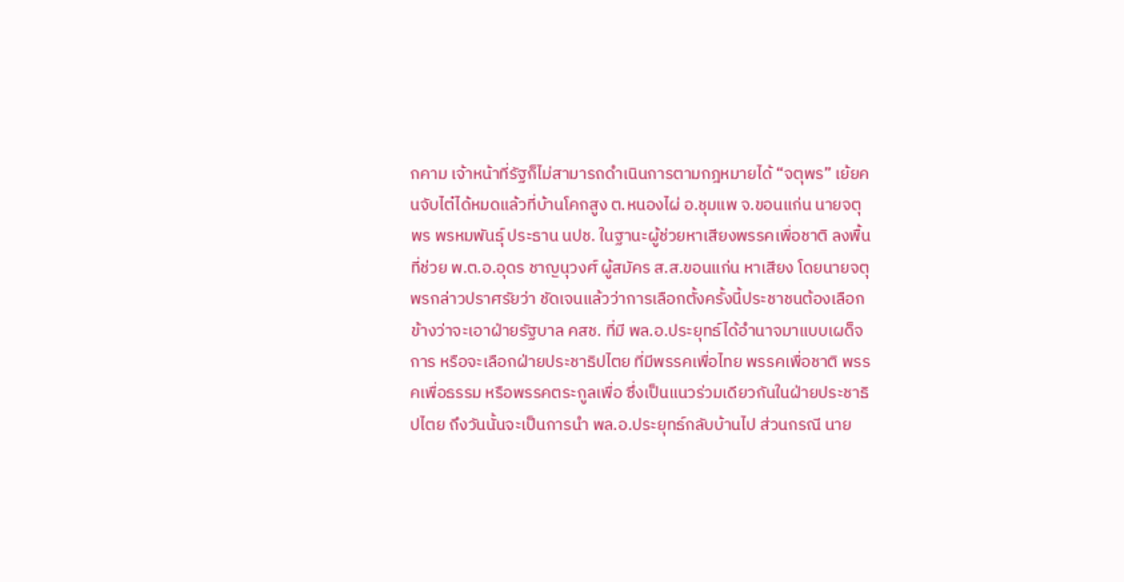กคาม เจ้าหน้าที่รัฐก็ไม่สามารถดำเนินการตามกฎหมายได้ “จตุพร” เย้ยคนจับไต๋ได้หมดแล้วที่บ้านโคกสูง ต.หนองไผ่ อ.ชุมแพ จ.ขอนแก่น นายจตุพร พรหมพันธุ์ ประธาน นปช. ในฐานะผู้ช่วยหาเสียงพรรคเพื่อชาติ ลงพื้นที่ช่วย พ.ต.อ.อุดร ชาญนุวงศ์ ผู้สมัคร ส.ส.ขอนแก่น หาเสียง โดยนายจตุพรกล่าวปราศรัยว่า ชัดเจนแล้วว่าการเลือกตั้งครั้งนี้ประชาชนต้องเลือกข้างว่าจะเอาฝ่ายรัฐบาล คสช. ที่มี พล.อ.ประยุทธ์ได้อำนาจมาแบบเผด็จการ หรือจะเลือกฝ่ายประชาธิปไตย ที่มีพรรคเพื่อไทย พรรคเพื่อชาติ พรรคเพื่อธรรม หรือพรรคตระกูลเพื่อ ซึ่งเป็นแนวร่วมเดียวกันในฝ่ายประชาธิปไตย ถึงวันนั้นจะเป็นการนำ พล.อ.ประยุทธ์กลับบ้านไป ส่วนกรณี นาย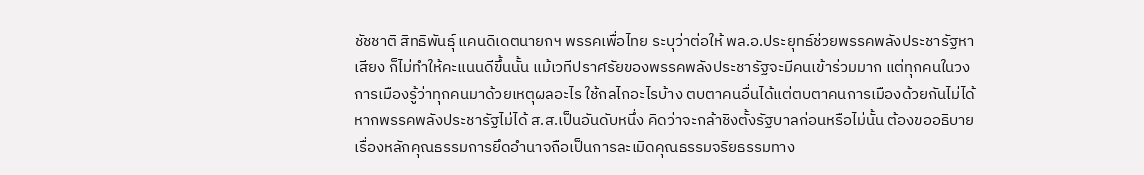ชัชชาติ สิทธิพันธุ์ แคนดิเดตนายกฯ พรรคเพื่อไทย ระบุว่าต่อให้ พล.อ.ประยุทธ์ช่วยพรรคพลังประชารัฐหาเสียง ก็ไม่ทำให้คะแนนดีขึ้นนั้น แม้เวทีปราศรัยของพรรคพลังประชารัฐจะมีคนเข้าร่วมมาก แต่ทุกคนในวงการเมืองรู้ว่าทุกคนมาด้วยเหตุผลอะไร ใช้กลไกอะไรบ้าง ตบตาคนอื่นได้แต่ตบตาคนการเมืองด้วยกันไม่ได้ หากพรรคพลังประชารัฐไม่ได้ ส.ส.เป็นอันดับหนึ่ง คิดว่าจะกล้าชิงตั้งรัฐบาลก่อนหรือไม่นั้น ต้องขออธิบายเรื่องหลักคุณธรรมการยึดอำนาจถือเป็นการละเมิดคุณธรรมจริยธรรมทาง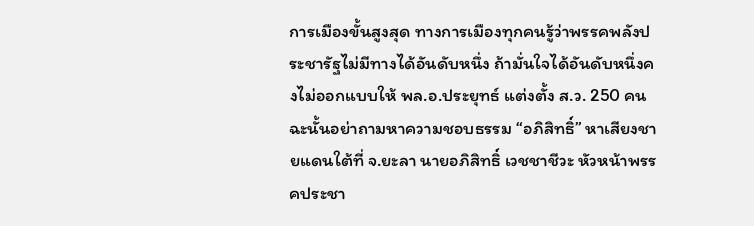การเมืองขั้นสูงสุด ทางการเมืองทุกคนรู้ว่าพรรคพลังประชารัฐไม่มีทางได้อันดับหนึ่ง ถ้ามั่นใจได้อันดับหนึ่งคงไม่ออกแบบให้ พล.อ.ประยุทธ์ แต่งตั้ง ส.ว. 250 คน ฉะนั้นอย่าถามหาความชอบธรรม “อภิสิทธิ์” หาเสียงชายแดนใต้ที่ จ.ยะลา นายอภิสิทธิ์ เวชชาชีวะ หัวหน้าพรรคประชา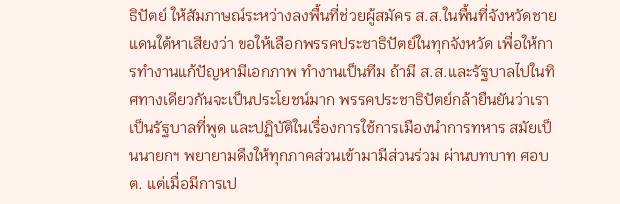ธิปัตย์ ให้สัมภาษณ์ระหว่างลงพื้นที่ช่วยผู้สมัคร ส.ส.ในพื้นที่จังหวัดชายแดนใต้หาเสียงว่า ขอให้เลือกพรรคประชาธิปัตย์ในทุกจังหวัด เพื่อให้การทำงานแก้ปัญหามีเอกภาพ ทำงานเป็นทีม ถ้ามี ส.ส.และรัฐบาลไปในทิศทางเดียวกันจะเป็นประโยชน์มาก พรรคประชาธิปัตย์กล้ายืนยันว่าเราเป็นรัฐบาลที่พูด และปฏิบัติในเรื่องการใช้การเมืองนำการทหาร สมัยเป็นนายกฯ พยายามดึงให้ทุกภาคส่วนเข้ามามีส่วนร่วม ผ่านบทบาท ศอบต. แต่เมื่อมีการเป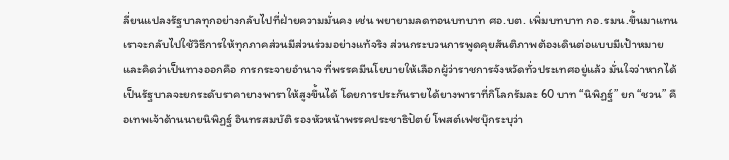ลี่ยนแปลงรัฐบาลทุกอย่างกลับไปที่ฝ่ายความมั่นคง เช่น พยายามลดทอนบทบาท ศอ.บต. เพิ่มบทบาท กอ.รมน.ขึ้นมาแทน เราจะกลับไปใช้วิธีการให้ทุกภาคส่วนมีส่วนร่วมอย่างแท้จริง ส่วนกระบวนการพูดคุยสันติภาพต้องเดินต่อแบบมีเป้าหมาย และคิดว่าเป็นทางออกคือ การกระจายอำนาจ ที่พรรคมีนโยบายให้เลือกผู้ว่าราชการจังหวัดทั่วประเทศอยู่แล้ว มั่นใจว่าหากได้เป็นรัฐบาลจะยกระดับราคายางพาราให้สูงขึ้นได้ โดยการประกันรายได้ยางพาราที่กิโลกรัมละ 60 บาท “นิพิฏฐ์” ยก “ชวน” คือเทพเจ้าด้านนายนิพิฏฐ์ อินทรสมบัติ รองหัวหน้าพรรคประชาธิปัตย์ โพสต์เฟซบุ๊กระบุว่า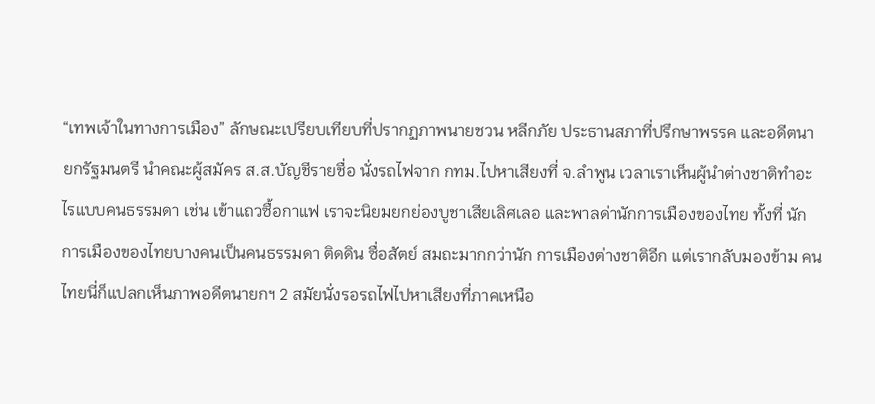“เทพเจ้าในทางการเมือง” ลักษณะเปรียบเทียบที่ปรากฏภาพนายชวน หลีกภัย ประธานสภาที่ปรึกษาพรรค และอดีตนายกรัฐมนตรี นำคณะผู้สมัคร ส.ส.บัญชีรายชื่อ นั่งรถไฟจาก กทม.ไปหาเสียงที่ จ.ลำพูน เวลาเราเห็นผู้นำต่างชาติทำอะไรแบบคนธรรมดา เช่น เข้าแถวซื้อกาแฟ เราจะนิยมยกย่องบูชาเสียเลิศเลอ และพาลด่านักการเมืองของไทย ทั้งที่ นักการเมืองของไทยบางคนเป็นคนธรรมดา ติดดิน ซื่อสัตย์ สมถะมากกว่านัก การเมืองต่างชาติอีก แต่เรากลับมองข้าม คนไทยนี่ก็แปลกเห็นภาพอดีตนายกฯ 2 สมัยนั่งรอรถไฟไปหาเสียงที่ภาคเหนือ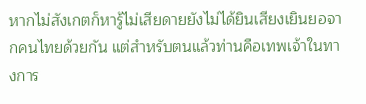หากไม่สังเกตก็หารู้ไม่เสียดายยังไม่ได้ยินเสียงเยินยอจากคนไทยด้วยกัน แต่สำหรับตนแล้วท่านคือเทพเจ้าในทางการ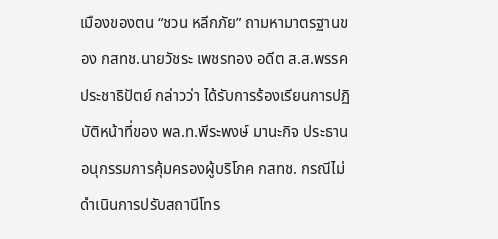เมืองของตน “ชวน หลีกภัย” ถามหามาตรฐานของ กสทช.นายวัชระ เพชรทอง อดีต ส.ส.พรรคประชาธิปัตย์ กล่าวว่า ได้รับการร้องเรียนการปฏิบัติหน้าที่ของ พล.ท.พีระพงษ์ มานะกิจ ประธานอนุกรรมการคุ้มครองผู้บริโภค กสทช. กรณีไม่ดำเนินการปรับสถานีโทร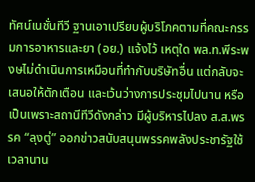ทัศน์เนชั่นทีวี ฐานเอาเปรียบผู้บริโภคตามที่คณะกรรมการอาหารและยา (อย.) แจ้งไว้ เหตุใด พล.ท.พีระพงษไม่ดำเนินการเหมือนที่ทำกับบริษัทอื่น แต่กลับจะเสนอให้ตักเตือน และเว้นว่างการประชุมไปนาน หรือเป็นเพราะสถานีทีวีดังกล่าว มีผู้บริหารไปลง ส.ส.พรรค “ลุงตู่” ออกข่าวสนับสนุนพรรคพลังประชารัฐใช้เวลานาน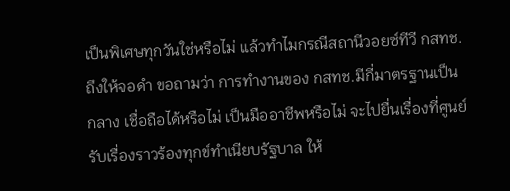เป็นพิเศษทุกวันใช่หรือไม่ แล้วทำไมกรณีสถานีวอยซ์ทีวี กสทช.ถึงให้จอดำ ขอถามว่า การทำงานของ กสทช.มีกี่มาตรฐานเป็นกลาง เชื่อถือได้หรือไม่ เป็นมืออาชีพหรือไม่ จะไปยื่นเรื่องที่ศูนย์รับเรื่องราวร้องทุกข์ทำเนียบรัฐบาล ให้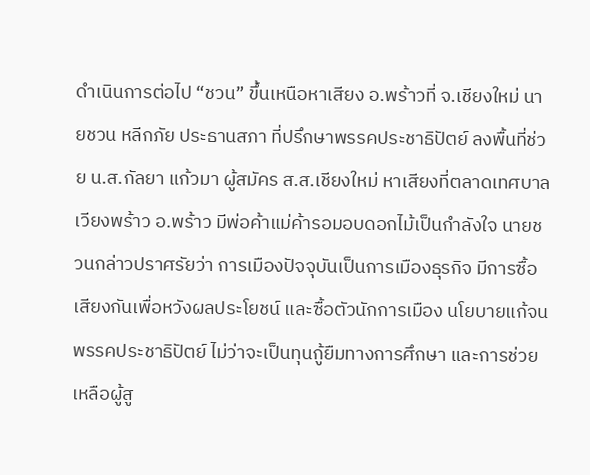ดำเนินการต่อไป “ชวน” ขึ้นเหนือหาเสียง อ.พร้าวที่ จ.เชียงใหม่ นายชวน หลีกภัย ประธานสภา ที่ปรึกษาพรรคประชาธิปัตย์ ลงพื้นที่ช่วย น.ส.กัลยา แก้วมา ผู้สมัคร ส.ส.เชียงใหม่ หาเสียงที่ตลาดเทศบาลเวียงพร้าว อ.พร้าว มีพ่อค้าแม่ค้ารอมอบดอกไม้เป็นกำลังใจ นายชวนกล่าวปราศรัยว่า การเมืองปัจจุบันเป็นการเมืองธุรกิจ มีการซื้อเสียงกันเพื่อหวังผลประโยชน์ และซื้อตัวนักการเมือง นโยบายแก้จนพรรคประชาธิปัตย์ ไม่ว่าจะเป็นทุนกู้ยืมทางการศึกษา และการช่วยเหลือผู้สู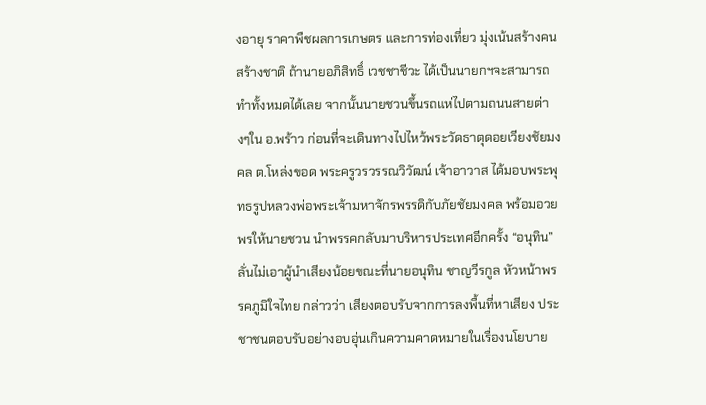งอายุ ราคาพืชผลการเกษตร และการท่องเที่ยว มุ่งเน้นสร้างคนสร้างชาติ ถ้านายอภิสิทธิ์ เวชชาชีวะ ได้เป็นนายกฯจะสามารถทำทั้งหมดได้เลย จากนั้นนายชวนขึ้นรถแห่ไปตามถนนสายต่างๆใน อ.พร้าว ก่อนที่จะเดินทางไปไหว้พระวัดธาตุดอยเวียงชัยมงคล ต.โหล่งขอด พระครูวรวรรณวิวัฒน์ เจ้าอาวาส ได้มอบพระพุทธรูปหลวงพ่อพระเจ้ามหาจักรพรรดิกับภัยชัยมงคล พร้อมอวยพรให้นายชวน นำพรรคกลับมาบริหารประเทศอีกครั้ง “อนุทิน” ลั่นไม่เอาผู้นำเสียงน้อยขณะที่นายอนุทิน ชาญวีรกูล หัวหน้าพรรคภูมิใจไทย กล่าวว่า เสียงตอบรับจากการลงพื้นที่หาเสียง ประชาชนตอบรับอย่างอบอุ่นเกินความคาดหมายในเรื่องนโยบาย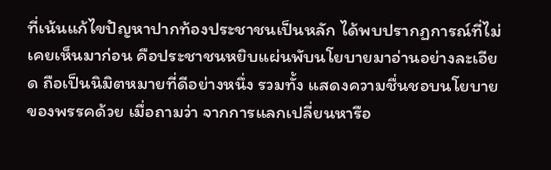ที่เน้นแก้ไขปัญหาปากท้องประชาชนเป็นหลัก ได้พบปรากฏการณ์ที่ไม่เคยเห็นมาก่อน คือประชาชนหยิบแผ่นพับนโยบายมาอ่านอย่างละเอียด ถือเป็นนิมิตหมายที่ดีอย่างหนึ่ง รวมทั้ง แสดงความชื่นชอบนโยบายของพรรคด้วย เมื่อถามว่า จากการแลกเปลี่ยนหารือ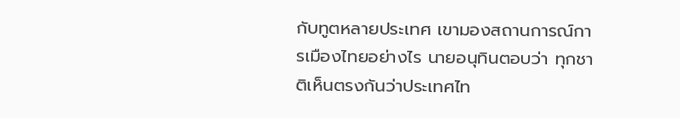กับทูตหลายประเทศ เขามองสถานการณ์การเมืองไทยอย่างไร นายอนุทินตอบว่า ทุกชาติเห็นตรงกันว่าประเทศไท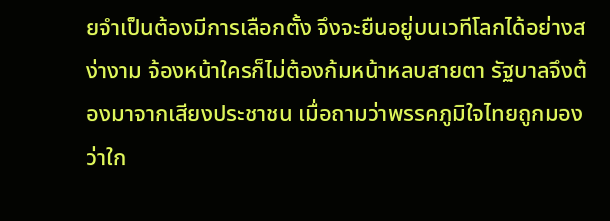ยจำเป็นต้องมีการเลือกตั้ง จึงจะยืนอยู่บนเวทีโลกได้อย่างสง่างาม จ้องหน้าใครก็ไม่ต้องก้มหน้าหลบสายตา รัฐบาลจึงต้องมาจากเสียงประชาชน เมื่อถามว่าพรรคภูมิใจไทยถูกมองว่าใก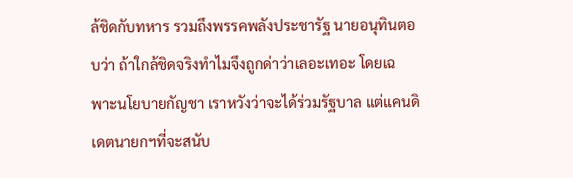ล้ชิดกับทหาร รวมถึงพรรคพลังประชารัฐ นายอนุทินตอบว่า ถ้าใกล้ชิดจริงทำไมจึงถูกด่าว่าเลอะเทอะ โดยเฉพาะนโยบายกัญชา เราหวังว่าจะได้ร่วมรัฐบาล แต่แคนดิเดตนายกฯที่จะสนับ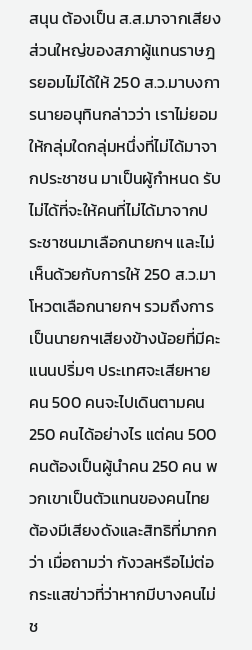สนุน ต้องเป็น ส.ส.มาจากเสียงส่วนใหญ่ของสภาผู้แทนราษฎรยอมไม่ได้ให้ 250 ส.ว.มาบงการนายอนุทินกล่าวว่า เราไม่ยอมให้กลุ่มใดกลุ่มหนึ่งที่ไม่ได้มาจากประชาชน มาเป็นผู้กำหนด รับไม่ได้ที่จะให้คนที่ไม่ได้มาจากประชาชนมาเลือกนายกฯ และไม่เห็นด้วยกับการให้ 250 ส.ว.มาโหวตเลือกนายกฯ รวมถึงการเป็นนายกฯเสียงข้างน้อยที่มีคะแนนปริ่มๆ ประเทศจะเสียหาย คน 500 คนจะไปเดินตามคน 250 คนได้อย่างไร แต่คน 500 คนต้องเป็นผู้นำคน 250 คน พวกเขาเป็นตัวแทนของคนไทย ต้องมีเสียงดังและสิทธิที่มากกว่า เมื่อถามว่า กังวลหรือไม่ต่อกระแสข่าวที่ว่าหากมีบางคนไม่ช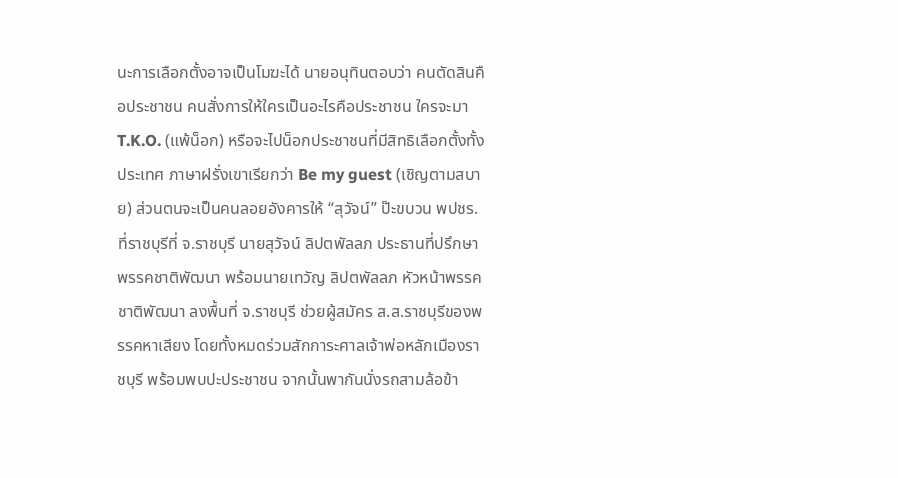นะการเลือกตั้งอาจเป็นโมฆะได้ นายอนุทินตอบว่า คนตัดสินคือประชาชน คนสั่งการให้ใครเป็นอะไรคือประชาชน ใครจะมา T.K.O. (แพ้น็อก) หรือจะไปน็อกประชาชนที่มีสิทธิเลือกตั้งทั้งประเทศ ภาษาฝรั่งเขาเรียกว่า Be my guest (เชิญตามสบาย) ส่วนตนจะเป็นคนลอยอังคารให้ “สุวัจน์” ป๊ะขบวน พปชร.ที่ราชบุรีที่ จ.ราชบุรี นายสุวัจน์ ลิปตพัลลภ ประธานที่ปรึกษาพรรคชาติพัฒนา พร้อมนายเทวัญ ลิปตพัลลภ หัวหน้าพรรคชาติพัฒนา ลงพื้นที่ จ.ราชบุรี ช่วยผู้สมัคร ส.ส.ราชบุรีของพรรคหาเสียง โดยทั้งหมดร่วมสักการะศาลเจ้าพ่อหลักเมืองราชบุรี พร้อมพบปะประชาชน จากนั้นพากันนั่งรถสามล้อข้า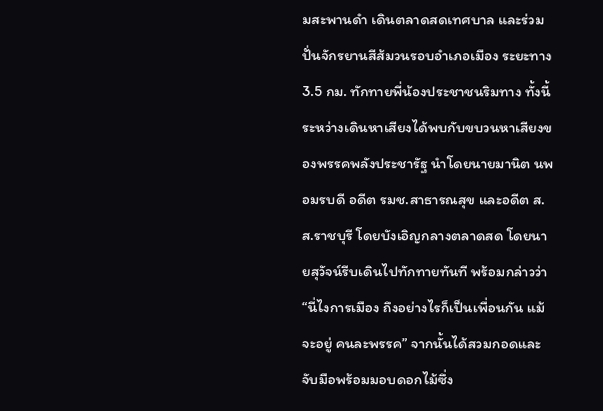มสะพานดำ เดินตลาดสดเทศบาล และร่วมปั่นจักรยานสีส้มวนรอบอำเภอเมือง ระยะทาง 3.5 กม. ทักทายพี่น้องประชาชนริมทาง ทั้งนี้ ระหว่างเดินหาเสียงได้พบกับขบวนหาเสียงของพรรคพลังประชารัฐ นำโดยนายมานิต นพอมรบดี อดีต รมช.สาธารณสุข และอดีต ส.ส.ราชบุรี โดยบังเอิญกลางตลาดสด โดยนายสุวัจน์รีบเดินไปทักทายทันที พร้อมกล่าวว่า “นี่ไงการเมือง ถึงอย่างไรก็เป็นเพื่อนกัน แม้จะอยู่ คนละพรรค” จากนั้นได้สวมกอดและจับมือพร้อมมอบดอกไม้ซึ่ง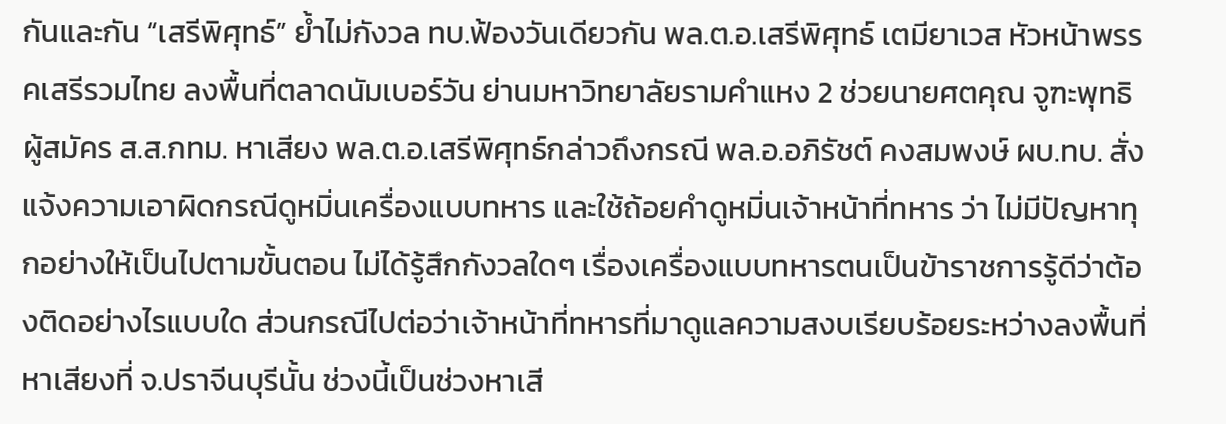กันและกัน “เสรีพิศุทธ์” ย้ำไม่กังวล ทบ.ฟ้องวันเดียวกัน พล.ต.อ.เสรีพิศุทธ์ เตมียาเวส หัวหน้าพรรคเสรีรวมไทย ลงพื้นที่ตลาดนัมเบอร์วัน ย่านมหาวิทยาลัยรามคำแหง 2 ช่วยนายศตคุณ จูฑะพุทธิ ผู้สมัคร ส.ส.กทม. หาเสียง พล.ต.อ.เสรีพิศุทธ์กล่าวถึงกรณี พล.อ.อภิรัชต์ คงสมพงษ์ ผบ.ทบ. สั่ง แจ้งความเอาผิดกรณีดูหมิ่นเครื่องแบบทหาร และใช้ถ้อยคำดูหมิ่นเจ้าหน้าที่ทหาร ว่า ไม่มีปัญหาทุกอย่างให้เป็นไปตามขั้นตอน ไม่ได้รู้สึกกังวลใดๆ เรื่องเครื่องแบบทหารตนเป็นข้าราชการรู้ดีว่าต้องติดอย่างไรแบบใด ส่วนกรณีไปต่อว่าเจ้าหน้าที่ทหารที่มาดูแลความสงบเรียบร้อยระหว่างลงพื้นที่หาเสียงที่ จ.ปราจีนบุรีนั้น ช่วงนี้เป็นช่วงหาเสี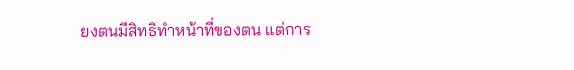ยงตนมีสิทธิทำหน้าที่ของตน แต่การ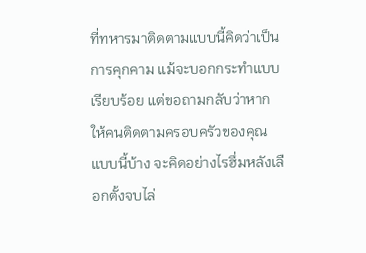ที่ทหารมาติดตามแบบนี้คิดว่าเป็นการคุกคาม แม้จะบอกกระทำแบบเรียบร้อย แต่ขอถามกลับว่าหากให้คนติดตามครอบครัวของคุณแบบนี้บ้าง จะคิดอย่างไรฮึ่มหลังเลือกตั้งจบไล่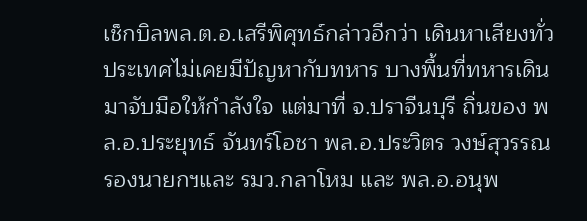เช็กบิลพล.ต.อ.เสรีพิศุทธ์กล่าวอีกว่า เดินหาเสียงทั่วประเทศไม่เคยมีปัญหากับทหาร บางพื้นที่ทหารเดินมาจับมือให้กำลังใจ แต่มาที่ จ.ปราจีนบุรี ถิ่นของ พล.อ.ประยุทธ์ จันทร์โอชา พล.อ.ประวิตร วงษ์สุวรรณ รองนายกฯและ รมว.กลาโหม และ พล.อ.อนุพ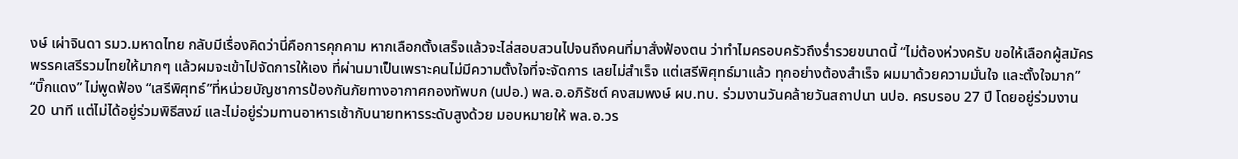งษ์ เผ่าจินดา รมว.มหาดไทย กลับมีเรื่องคิดว่านี่คือการคุกคาม หากเลือกตั้งเสร็จแล้วจะไล่สอบสวนไปจนถึงคนที่มาสั่งฟ้องตน ว่าทำไมครอบครัวถึงร่ำรวยขนาดนี้ “ไม่ต้องห่วงครับ ขอให้เลือกผู้สมัครพรรคเสรีรวมไทยให้มากๆ แล้วผมจะเข้าไปจัดการให้เอง ที่ผ่านมาเป็นเพราะคนไม่มีความตั้งใจที่จะจัดการ เลยไม่สำเร็จ แต่เสรีพิศุทธ์มาแล้ว ทุกอย่างต้องสำเร็จ ผมมาด้วยความมั่นใจ และตั้งใจมาก” “บิ๊กแดง” ไม่พูดฟ้อง “เสรีพิศุทธ์”ที่หน่วยบัญชาการป้องกันภัยทางอากาศกองทัพบก (นปอ.) พล.อ.อภิรัชต์ คงสมพงษ์ ผบ.ทบ. ร่วมงานวันคล้ายวันสถาปนา นปอ. ครบรอบ 27 ปี โดยอยู่ร่วมงาน 20 นาที แต่ไม่ได้อยู่ร่วมพิธีสงฆ์ และไม่อยู่ร่วมทานอาหารเช้ากับนายทหารระดับสูงด้วย มอบหมายให้ พล.อ.วร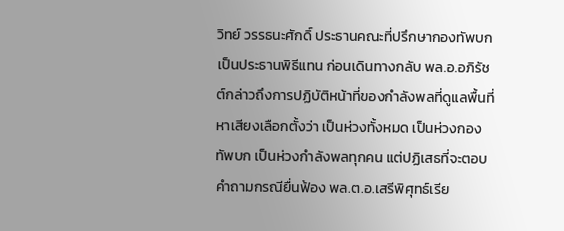วิทย์ วรรธนะศักดิ์ ประธานคณะที่ปรึกษากองทัพบก เป็นประธานพิธีแทน ก่อนเดินทางกลับ พล.อ.อภิรัชต์กล่าวถึงการปฏิบัติหน้าที่ของกำลังพลที่ดูแลพื้นที่หาเสียงเลือกตั้งว่า เป็นห่วงทั้งหมด เป็นห่วงกองทัพบก เป็นห่วงกำลังพลทุกคน แต่ปฏิเสธที่จะตอบคำถามกรณียื่นฟ้อง พล.ต.อ.เสรีพิศุทธ์เรีย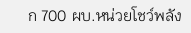ก 700 ผบ.หน่วยโชว์พลัง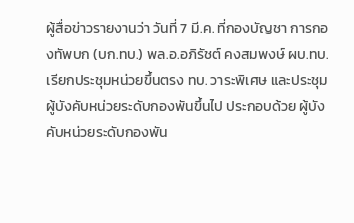ผู้สื่อข่าวรายงานว่า วันที่ 7 มี.ค. ที่กองบัญชา การกองทัพบก (บก.ทบ.) พล.อ.อภิรัชต์ คงสมพงษ์ ผบ.ทบ. เรียกประชุมหน่วยขึ้นตรง ทบ. วาระพิเศษ และประชุมผู้บังคับหน่วยระดับกองพันขึ้นไป ประกอบด้วย ผู้บังคับหน่วยระดับกองพัน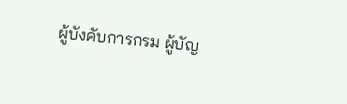ผู้บังคับการกรม ผู้บัญ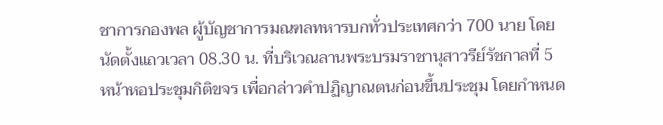ชาการกองพล ผู้บัญชาการมณฑลทหารบกทั่วประเทศกว่า 700 นาย โดยนัดตั้งแถวเวลา 08.30 น. ที่บริเวณลานพระบรมราชานุสาวรีย์รัชกาลที่ 5 หน้าหอประชุมกิติขจร เพื่อกล่าวคำปฏิญาณตนก่อนขึ้นประชุม โดยกำหนด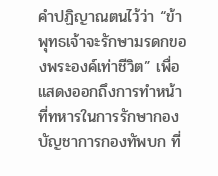คำปฏิญาณตนไว้ว่า “ข้าพุทธเจ้าจะรักษามรดกของพระองค์เท่าชีวิต” เพื่อแสดงออกถึงการทำหน้าที่ทหารในการรักษากองบัญชาการกองทัพบก ที่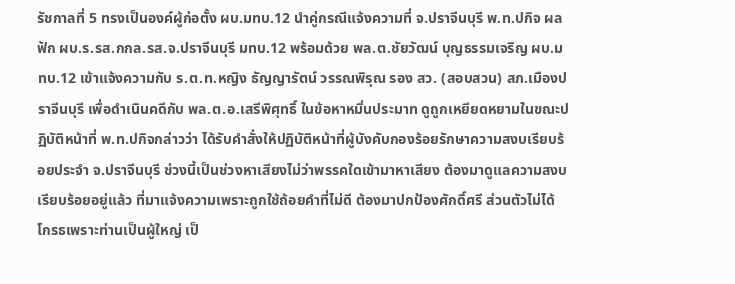รัชกาลที่ 5 ทรงเป็นองค์ผู้ก่อตั้ง ผบ.มทบ.12 นำคู่กรณีแจ้งความที่ จ.ปราจีนบุรี พ.ท.ปกิจ ผลฟัก ผบ.ร.รส.กกล.รส.จ.ปราจีนบุรี มทบ.12 พร้อมด้วย พล.ต.ชัยวัฒน์ บุญธรรมเจริญ ผบ.มทบ.12 เข้าแจ้งความกับ ร.ต.ท.หญิง ธัญญารัตน์ วรรณพิรุณ รอง สว. (สอบสวน) สภ.เมืองปราจีนบุรี เพื่อดำเนินคดีกับ พล.ต.อ.เสรีพิศุทธิ์ ในข้อหาหมิ่นประมาท ดูถูกเหยียดหยามในขณะปฏิบัติหน้าที่ พ.ท.ปกิจกล่าวว่า ได้รับคำสั่งให้ปฏิบัติหน้าที่ผู้บังคับกองร้อยรักษาความสงบเรียบร้อยประจำ จ.ปราจีนบุรี ช่วงนี้เป็นช่วงหาเสียงไม่ว่าพรรคใดเข้ามาหาเสียง ต้องมาดูแลความสงบเรียบร้อยอยู่แล้ว ที่มาแจ้งความเพราะถูกใช้ถ้อยคำที่ไม่ดี ต้องมาปกป้องศักดิ์ศรี ส่วนตัวไม่ได้ โกรธเพราะท่านเป็นผู้ใหญ่ เป็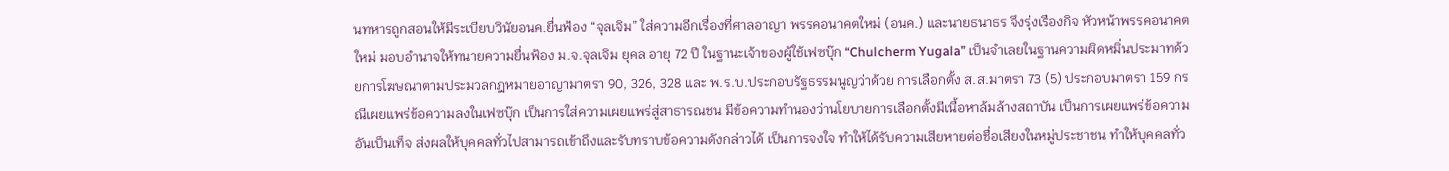นทหารถูกสอนให้มีระเบียบวินัยอนค.ยื่นฟ้อง “จุลเจิม” ใส่ความอีกเรื่องที่ศาลอาญา พรรคอนาคตใหม่ (อนค.) และนายธนาธร จึงรุ่งเรืองกิจ หัวหน้าพรรคอนาคตใหม่ มอบอำนาจให้ทนายความยื่นฟ้อง ม.จ.จุลเจิม ยุคล อายุ 72 ปี ในฐานะเจ้าของผู้ใช้เฟซบุ๊ก “Chulcherm Yugala” เป็นจำเลยในฐานความผิดหมิ่นประมาทด้วยการโฆษณาตามประมวลกฎหมายอาญามาตรา 90, 326, 328 และ พ.ร.บ.ประกอบรัฐธรรมนูญว่าด้วย การเลือกตั้ง ส.ส.มาตรา 73 (5) ประกอบมาตรา 159 กรณีเผยแพร่ข้อความลงในเฟซบุ๊ก เป็นการใส่ความเผยแพร่สู่สาธารณชน มีข้อความทำนองว่านโยบายการเลือกตั้งมีเนื้อหาล้มล้างสถาบัน เป็นการเผยแพร่ข้อความอันเป็นเท็จ ส่งผลให้บุคคลทั่วไปสามารถเข้าถึงและรับทราบข้อความดังกล่าวได้ เป็นการจงใจ ทำให้ได้รับความเสียหายต่อชื่อเสียงในหมู่ประชาชน ทำให้บุคคลทั่ว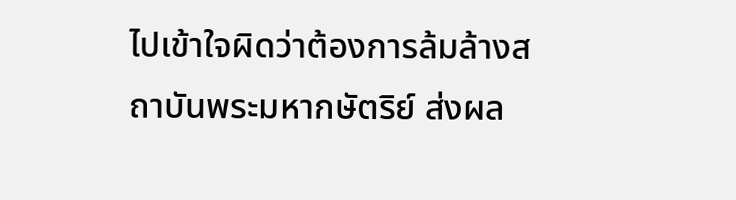ไปเข้าใจผิดว่าต้องการล้มล้างสถาบันพระมหากษัตริย์ ส่งผล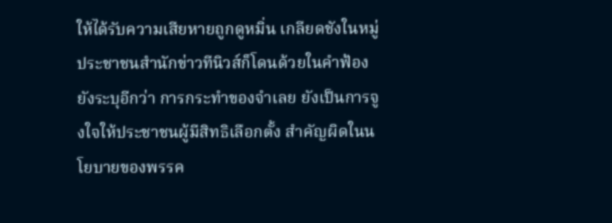ให้ได้รับความเสียหายถูกดูหมิ่น เกลียดชังในหมู่ประชาชนสำนักข่าวทีนิวส์ก็โดนด้วยในคำฟ้องยังระบุอีกว่า การกระทำของจำเลย ยังเป็นการจูงใจให้ประชาชนผู้มีสิทธิเลือกตั้ง สำคัญผิดในนโยบายของพรรค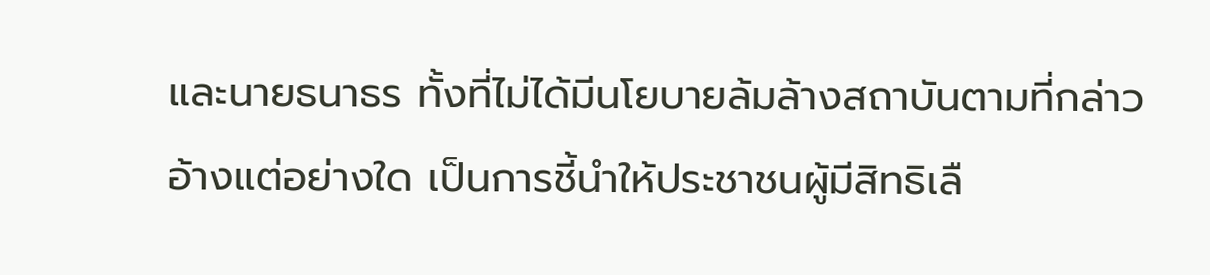และนายธนาธร ทั้งที่ไม่ได้มีนโยบายล้มล้างสถาบันตามที่กล่าวอ้างแต่อย่างใด เป็นการชี้นำให้ประชาชนผู้มีสิทธิเลื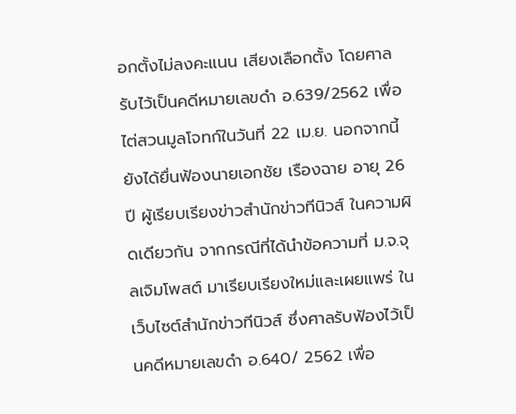อกตั้งไม่ลงคะแนน เสียงเลือกตั้ง โดยศาลรับไว้เป็นคดีหมายเลขดำ อ.639/2562 เพื่อไต่สวนมูลโจทก์ในวันที่ 22 เม.ย. นอกจากนี้ยังได้ยื่นฟ้องนายเอกชัย เรืองฉาย อายุ 26 ปี ผู้เรียบเรียงข่าวสำนักข่าวทีนิวส์ ในความผิดเดียวกัน จากกรณีที่ได้นำข้อความที่ ม.จ.จุลเจิมโพสต์ มาเรียบเรียงใหม่และเผยแพร่ ในเว็บไซต์สำนักข่าวทีนิวส์ ซึ่งศาลรับฟ้องไว้เป็นคดีหมายเลขดำ อ.640/ 2562 เพื่อ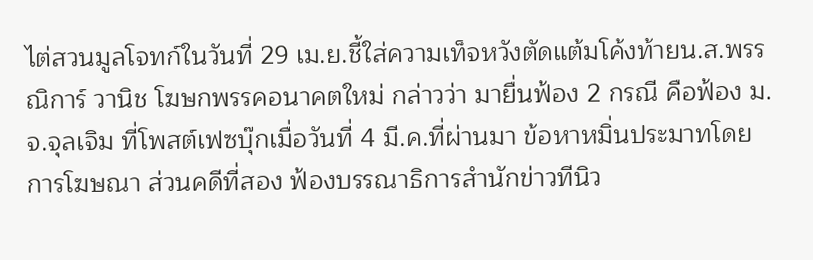ไต่สวนมูลโจทก์ในวันที่ 29 เม.ย.ชี้ใส่ความเท็จหวังตัดแต้มโค้งท้ายน.ส.พรรณิการ์ วานิช โฆษกพรรคอนาคตใหม่ กล่าวว่า มายื่นฟ้อง 2 กรณี คือฟ้อง ม.จ.จุลเจิม ที่โพสต์เฟซบุ๊กเมื่อวันที่ 4 มี.ค.ที่ผ่านมา ข้อหาหมิ่นประมาทโดยการโฆษณา ส่วนคดีที่สอง ฟ้องบรรณาธิการสำนักข่าวทีนิว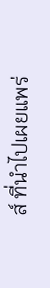ส์ ที่นำไปเผยแพร่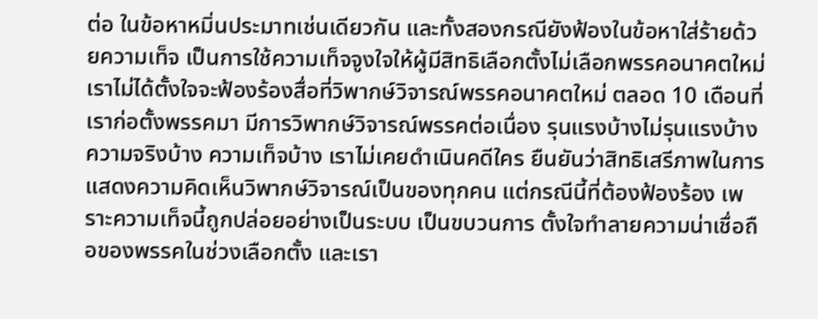ต่อ ในข้อหาหมิ่นประมาทเช่นเดียวกัน และทั้งสองกรณียังฟ้องในข้อหาใส่ร้ายด้วยความเท็จ เป็นการใช้ความเท็จจูงใจให้ผู้มีสิทธิเลือกตั้งไม่เลือกพรรคอนาคตใหม่ เราไม่ได้ตั้งใจจะฟ้องร้องสื่อที่วิพากษ์วิจารณ์พรรคอนาคตใหม่ ตลอด 10 เดือนที่เราก่อตั้งพรรคมา มีการวิพากษ์วิจารณ์พรรคต่อเนื่อง รุนแรงบ้างไม่รุนแรงบ้าง ความจริงบ้าง ความเท็จบ้าง เราไม่เคยดำเนินคดีใคร ยืนยันว่าสิทธิเสรีภาพในการแสดงความคิดเห็นวิพากษ์วิจารณ์เป็นของทุกคน แต่กรณีนี้ที่ต้องฟ้องร้อง เพราะความเท็จนี้ถูกปล่อยอย่างเป็นระบบ เป็นขบวนการ ตั้งใจทำลายความน่าเชื่อถือของพรรคในช่วงเลือกตั้ง และเรา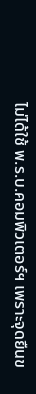ไม่ได้ใช้ พ.ร.บ.คอมพิวเตอร์ฯ เพราะจุดยืนข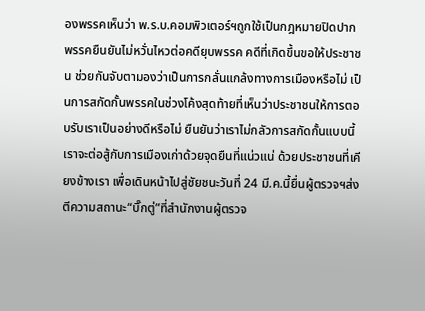องพรรคเห็นว่า พ.ร.บ.คอมพิวเตอร์ฯถูกใช้เป็นกฎหมายปิดปาก พรรคยืนยันไม่หวั่นไหวต่อคดียุบพรรค คดีที่เกิดขึ้นขอให้ประชาชน ช่วยกันจับตามองว่าเป็นการกลั่นแกล้งทางการเมืองหรือไม่ เป็นการสกัดกั้นพรรคในช่วงโค้งสุดท้ายที่เห็นว่าประชาชนให้การตอบรับเราเป็นอย่างดีหรือไม่ ยืนยันว่าเราไม่กลัวการสกัดกั้นแบบนี้ เราจะต่อสู้กับการเมืองเก่าด้วยจุดยืนที่แน่วแน่ ด้วยประชาชนที่เคียงข้างเรา เพื่อเดินหน้าไปสู่ชัยชนะวันที่ 24 มี.ค.นี้ยื่นผู้ตรวจฯส่งตีความสถานะ“บิ๊กตู่”ที่สำนักงานผู้ตรวจ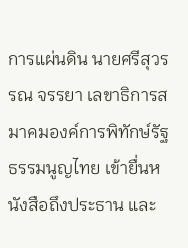การแผ่นดิน นายศรีสุวรรณ จรรยา เลขาธิการสมาคมองค์การพิทักษ์รัฐธรรมนูญไทย เข้ายื่นหนังสือถึงประธาน และ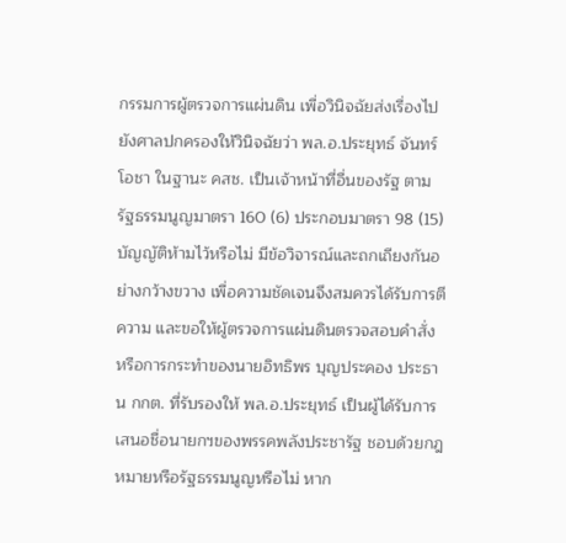กรรมการผู้ตรวจการแผ่นดิน เพื่อวินิจฉัยส่งเรื่องไปยังศาลปกครองให้วินิจฉัยว่า พล.อ.ประยุทธ์ จันทร์โอชา ในฐานะ คสช. เป็นเจ้าหน้าที่อื่นของรัฐ ตามรัฐธรรมนูญมาตรา 160 (6) ประกอบมาตรา 98 (15) บัญญัติห้ามไว้หรือไม่ มีข้อวิจารณ์และถกเถียงกันอย่างกว้างขวาง เพื่อความชัดเจนจึงสมควรได้รับการตีความ และขอให้ผู้ตรวจการแผ่นดินตรวจสอบคำสั่ง หรือการกระทำของนายอิทธิพร บุญประคอง ประธาน กกต. ที่รับรองให้ พล.อ.ประยุทธ์ เป็นผู้ได้รับการเสนอชื่อนายกฯของพรรคพลังประชารัฐ ชอบด้วยกฎหมายหรือรัฐธรรมนูญหรือไม่ หาก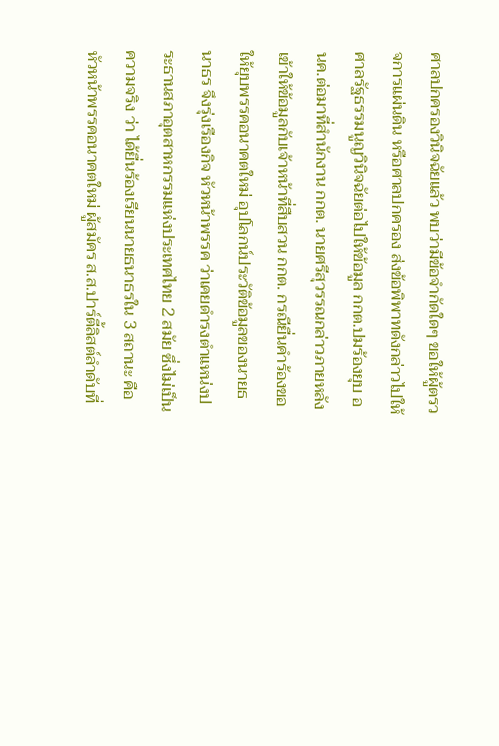ศาลปกครองวินิจฉัยแล้ว พบว่ามีข้อจำกัดใดๆ ขอให้ผู้ตรวจการแผ่นดิน หรือศาลปกครอง ส่งข้อพิพาทดังกล่าวไปให้ศาลรัฐธรรมนูญวินิจฉัยต่อไปให้ข้อมูล กกต.ปมร้องยุบ อนค.ต่อมาที่สำนักงาน กกต. นายศรีสุวรรณกล่าวภายหลังเข้าให้ข้อมูลกับเจ้าหน้าที่สืบสวน กกต. กรณียื่นคำร้องขอให้ยุบพรรคอนาคตใหม่ อุปโลกน์ประวัติข้อมูลของนายธนาธร จึงรุ่งเรืองกิจ หัวหน้าพรรค ว่าเคยดำรงตำแหน่งประธานสภาอุตสาหกรรมแห่งประเทศไทย 2 สมัย ซึ่งไม่เป็นความจริง ว่า ได้ยื่นร้องเรียนนายธนาธรใน 3 สถานะ คือ หัวหน้าพรรคอนาคตใหม่ ผู้สมัคร ส.ส.ปาร์ตี้ลิสต์ลำดับที่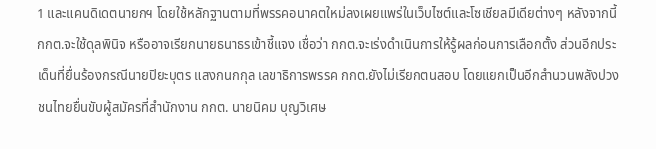1 และแคนดิเดตนายกฯ โดยใช้หลักฐานตามที่พรรคอนาคตใหม่ลงเผยแพร่ในเว็บไซต์และโซเชียลมีเดียต่างๆ หลังจากนี้ กกต.จะใช้ดุลพินิจ หรืออาจเรียกนายธนาธรเข้าชี้แจง เชื่อว่า กกต.จะเร่งดำเนินการให้รู้ผลก่อนการเลือกตั้ง ส่วนอีกประเด็นที่ยื่นร้องกรณีนายปิยะบุตร แสงกนกกุล เลขาธิการพรรค กกต.ยังไม่เรียกตนสอบ โดยแยกเป็นอีกสำนวนพลังปวงชนไทยยื่นขับผู้สมัครที่สำนักงาน กกต. นายนิคม บุญวิเศษ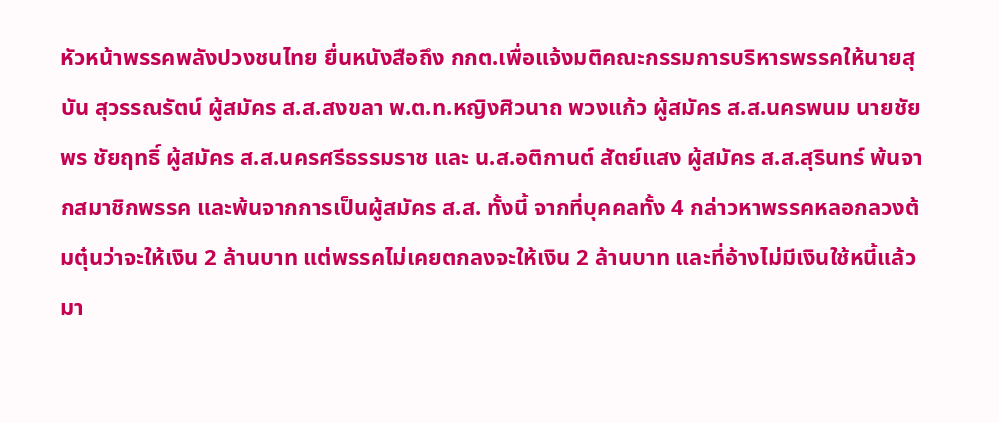หัวหน้าพรรคพลังปวงชนไทย ยื่นหนังสือถึง กกต.เพื่อแจ้งมติคณะกรรมการบริหารพรรคให้นายสุบัน สุวรรณรัตน์ ผู้สมัคร ส.ส.สงขลา พ.ต.ท.หญิงศิวนาถ พวงแก้ว ผู้สมัคร ส.ส.นครพนม นายชัยพร ชัยฤทธิ์ ผู้สมัคร ส.ส.นครศรีธรรมราช และ น.ส.อติกานต์ สัตย์แสง ผู้สมัคร ส.ส.สุรินทร์ พ้นจากสมาชิกพรรค และพ้นจากการเป็นผู้สมัคร ส.ส. ทั้งนี้ จากที่บุคคลทั้ง 4 กล่าวหาพรรคหลอกลวงต้มตุ๋นว่าจะให้เงิน 2 ล้านบาท แต่พรรคไม่เคยตกลงจะให้เงิน 2 ล้านบาท และที่อ้างไม่มีเงินใช้หนี้แล้วมา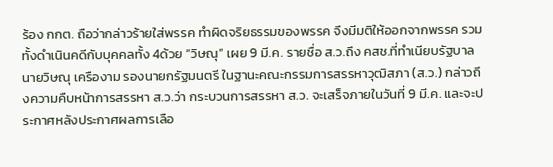ร้อง กกต. ถือว่ากล่าวร้ายใส่พรรค ทำผิดจริยธรรมของพรรค จึงมีมติให้ออกจากพรรค รวมทั้งดำเนินคดีกับบุคคลทั้ง 4ด้วย “วิษณุ” เผย 9 มี.ค. รายชื่อ ส.ว.ถึง คสช.ที่ทำเนียบรัฐบาล นายวิษณุ เครืองาม รองนายกรัฐมนตรี ในฐานะคณะกรรมการสรรหาวุฒิสภา (ส.ว.) กล่าวถึงความคืบหน้าการสรรหา ส.ว.ว่า กระบวนการสรรหา ส.ว. จะเสร็จภายในวันที่ 9 มี.ค. และจะประกาศหลังประกาศผลการเลือ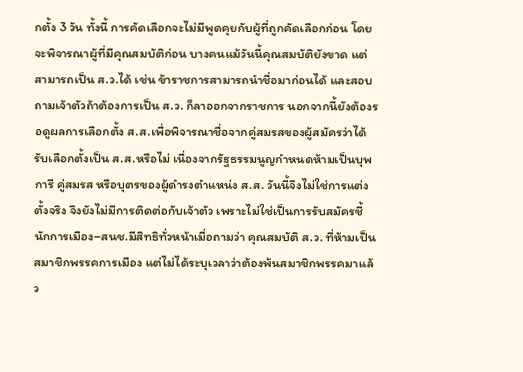กตั้ง 3 วัน ทั้งนี้ การคัดเลือกจะไม่มีพูดคุยกับผู้ที่ถูกคัดเลือกก่อน โดยจะพิจารณาผู้ที่มีคุณสมบัติก่อน บางคนแม้วันนี้คุณสมบัติยังขาด แต่สามารถเป็น ส.ว.ได้ เช่น ข้าราชการสามารถนำชื่อมาก่อนได้ และสอบถามเจ้าตัวถ้าต้องการเป็น ส.ว. ก็ลาออกจากราชการ นอกจากนี้ยังต้องรอดูผลการเลือกตั้ง ส.ส.เพื่อพิจารณาชื่อจากคู่สมรสของผู้สมัครว่าได้รับเลือกตั้งเป็น ส.ส.หรือไม่ เนื่องจากรัฐธรรมนูญกำหนดห้ามเป็นบุพการี คู่สมรส หรือบุตรของผู้ดำรงตำแหน่ง ส.ส. วันนี้จึงไม่ใช่การแต่งตั้งจริง จึงยังไม่มีการติดต่อกับเจ้าตัว เพราะไม่ใช่เป็นการรับสมัครชี้นักการเมือง–สนช.มีสิทธิทั่วหน้าเมื่อถามว่า คุณสมบัติ ส.ว. ที่ห้ามเป็นสมาชิกพรรคการเมือง แต่ไม่ได้ระบุเวลาว่าต้องพ้นสมาชิกพรรคมาแล้ว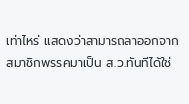เท่าไหร่ แสดงว่าสามารถลาออกจากสมาชิกพรรคมาเป็น ส.ว.ทันทีได้ใช่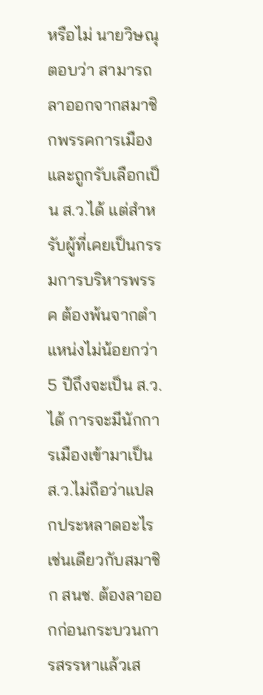หรือไม่ นายวิษณุตอบว่า สามารถลาออกจากสมาชิกพรรคการเมืองและถูกรับเลือกเป็น ส.ว.ได้ แต่สำหรับผู้ที่เคยเป็นกรรมการบริหารพรรค ต้องพ้นจากตำแหน่งไม่น้อยกว่า 5 ปีถึงจะเป็น ส.ว.ได้ การจะมีนักการเมืองเข้ามาเป็น ส.ว.ไม่ถือว่าแปลกประหลาดอะไรเช่นเดียวกับสมาชิก สนช. ต้องลาออกก่อนกระบวนการสรรหาแล้วเส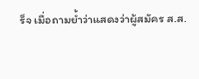ร็จ เมื่อถามย้ำว่าแสดงว่าผู้สมัคร ส.ส.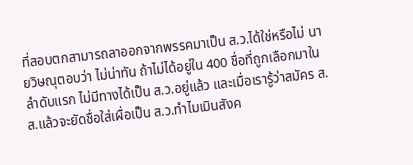ที่สอบตกสามารถลาออกจากพรรคมาเป็น ส.ว.ได้ใช่หรือไม่ นายวิษณุตอบว่า ไม่น่าทัน ถ้าไม่ได้อยู่ใน 400 ชื่อที่ถูกเลือกมาในลำดับแรก ไม่มีทางได้เป็น ส.ว.อยู่แล้ว และเมื่อเรารู้ว่าสมัคร ส.ส.แล้วจะยัดชื่อใส่เผื่อเป็น ส.ว.ทำไมเมินสังค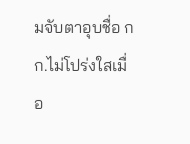มจับตาอุบชื่อ กก.ไม่โปร่งใสเมื่อ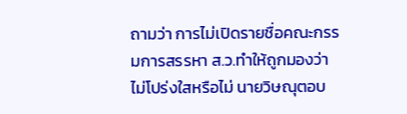ถามว่า การไม่เปิดรายชื่อคณะกรรมการสรรหา ส.ว.ทำให้ถูกมองว่าไม่โปร่งใสหรือไม่ นายวิษณุตอบ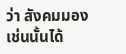ว่า สังคมมองเช่นนั้นได้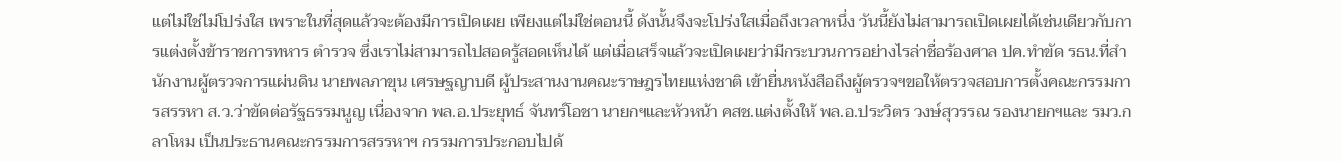แต่ไม่ใช่ไม่โปร่งใส เพราะในที่สุดแล้วจะต้องมีการเปิดเผย เพียงแต่ไม่ใช่ตอนนี้ ดังนั้นจึงจะโปร่งใสเมื่อถึงเวลาหนึ่ง วันนี้ยังไม่สามารถเปิดเผยได้เช่นเดียวกับการแต่งตั้งข้าราชการทหาร ตำรวจ ซึ่งเราไม่สามารถไปสอดรู้สอดเห็นได้ แต่เมื่อเสร็จแล้วจะเปิดเผยว่ามีกระบวนการอย่างไรล่าชื่อร้องศาล ปค.ทำขัด รธน.ที่สำนักงานผู้ตรวจการแผ่นดิน นายพลภาขุน เศรษฐญาบดี ผู้ประสานงานคณะราษฎรไทยแห่งชาติ เข้ายื่นหนังสือถึงผู้ตรวจฯขอให้ตรวจสอบการตั้งคณะกรรมการสรรหา ส.ว.ว่าขัดต่อรัฐธรรมนูญ เนื่องจาก พล.อ.ประยุทธ์ จันทร์โอชา นายกฯและหัวหน้า คสช.แต่งตั้งให้ พล.อ.ประวิตร วงษ์สุวรรณ รองนายกฯและ รมว.กลาโหม เป็นประธานคณะกรรมการสรรหาฯ กรรมการประกอบไปด้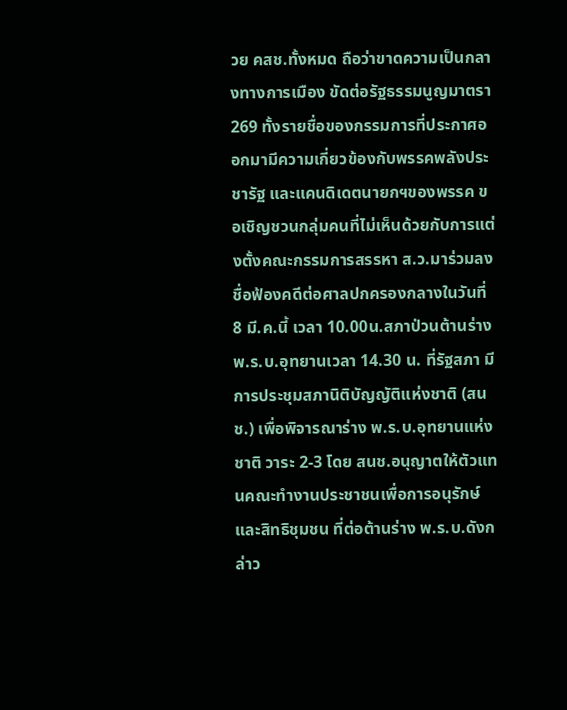วย คสช.ทั้งหมด ถือว่าขาดความเป็นกลางทางการเมือง ขัดต่อรัฐธรรมนูญมาตรา 269 ทั้งรายชื่อของกรรมการที่ประกาศออกมามีความเกี่ยวข้องกับพรรคพลังประชารัฐ และแคนดิเดตนายกฯของพรรค ขอเชิญชวนกลุ่มคนที่ไม่เห็นด้วยกับการแต่งตั้งคณะกรรมการสรรหา ส.ว.มาร่วมลงชื่อฟ้องคดีต่อศาลปกครองกลางในวันที่ 8 มี.ค.นี้ เวลา 10.00น.สภาป่วนต้านร่าง พ.ร.บ.อุทยานเวลา 14.30 น. ที่รัฐสภา มีการประชุมสภานิติบัญญัติแห่งชาติ (สนช.) เพื่อพิจารณาร่าง พ.ร.บ.อุทยานแห่งชาติ วาระ 2-3 โดย สนช.อนุญาตให้ตัวแทนคณะทำงานประชาชนเพื่อการอนุรักษ์และสิทธิชุมชน ที่ต่อต้านร่าง พ.ร.บ.ดังกล่าว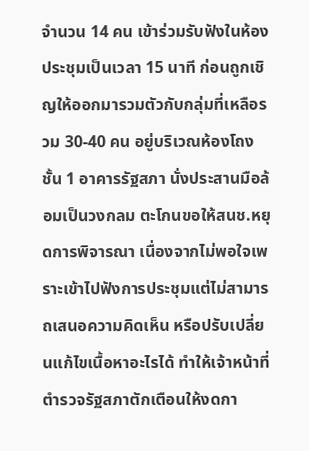จำนวน 14 คน เข้าร่วมรับฟังในห้องประชุมเป็นเวลา 15 นาที ก่อนถูกเชิญให้ออกมารวมตัวกับกลุ่มที่เหลือรวม 30-40 คน อยู่บริเวณห้องโถงชั้น 1 อาคารรัฐสภา นั่งประสานมือล้อมเป็นวงกลม ตะโกนขอให้สนช.หยุดการพิจารณา เนื่องจากไม่พอใจเพราะเข้าไปฟังการประชุมแต่ไม่สามารถเสนอความคิดเห็น หรือปรับเปลี่ยนแก้ไขเนื้อหาอะไรได้ ทำให้เจ้าหน้าที่ตำรวจรัฐสภาตักเตือนให้งดกา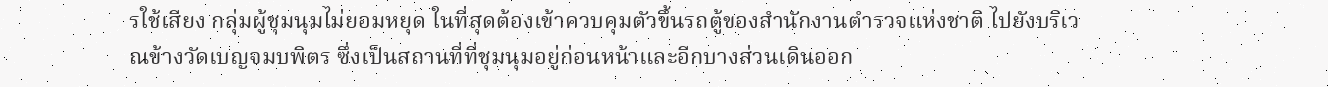รใช้เสียง กลุ่มผู้ชุมนุมไม่ยอมหยุด ในที่สุดต้องเข้าควบคุมตัวขึ้นรถตู้ของสำนักงานตำรวจแห่งชาติ ไปยังบริเวณข้างวัดเบญจมบพิตร ซึ่งเป็นสถานที่ที่ชุมนุมอยู่ก่อนหน้าและอีกบางส่วนเดินออก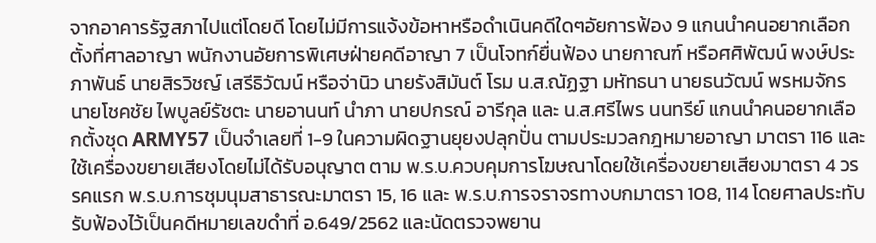จากอาคารรัฐสภาไปแต่โดยดี โดยไม่มีการแจ้งข้อหาหรือดำเนินคดีใดๆอัยการฟ้อง 9 แกนนำคนอยากเลือกตั้งที่ศาลอาญา พนักงานอัยการพิเศษฝ่ายคดีอาญา 7 เป็นโจทก์ยื่นฟ้อง นายกาณฑ์ หรือศศิพัฒน์ พงษ์ประภาพันธ์ นายสิรวิชญ์ เสรีธิวัฒน์ หรือจ่านิว นายรังสิมันต์ โรม น.ส.ณัฏฐา มหัทธนา นายธนวัฒน์ พรหมจักร นายโชคชัย ไพบูลย์รัชตะ นายอานนท์ นำภา นายปกรณ์ อารีกุล และ น.ส.ศรีไพร นนทรีย์ แกนนำคนอยากเลือกตั้งชุด ARMY57 เป็นจำเลยที่ 1-9 ในความผิดฐานยุยงปลุกปั่น ตามประมวลกฎหมายอาญา มาตรา 116 และใช้เครื่องขยายเสียงโดยไม่ได้รับอนุญาต ตาม พ.ร.บ.ควบคุมการโฆษณาโดยใช้เครื่องขยายเสียงมาตรา 4 วรรคแรก พ.ร.บ.การชุมนุมสาธารณะมาตรา 15, 16 และ พ.ร.บ.การจราจรทางบกมาตรา 108, 114 โดยศาลประทับรับฟ้องไว้เป็นคดีหมายเลขดำที่ อ.649/2562 และนัดตรวจพยาน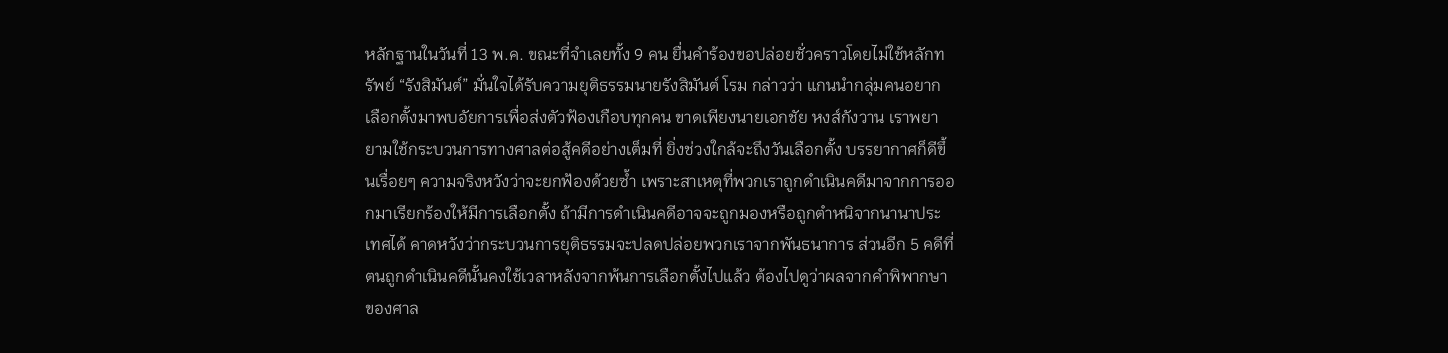หลักฐานในวันที่ 13 พ.ค. ขณะที่จำเลยทั้ง 9 คน ยื่นคำร้องขอปล่อยชั่วคราวโดยไม่ใช้หลักทรัพย์ “รังสิมันต์” มั่นใจได้รับความยุติธรรมนายรังสิมันต์ โรม กล่าวว่า แกนนำกลุ่มคนอยากเลือกตั้งมาพบอัยการเพื่อส่งตัวฟ้องเกือบทุกคน ขาดเพียงนายเอกชัย หงส์กังวาน เราพยายามใช้กระบวนการทางศาลต่อสู้คดีอย่างเต็มที่ ยิ่งช่วงใกล้จะถึงวันเลือกตั้ง บรรยากาศก็ดีขึ้นเรื่อยๆ ความจริงหวังว่าจะยกฟ้องด้วยซ้ำ เพราะสาเหตุที่พวกเราถูกดำเนินคดีมาจากการออกมาเรียกร้องให้มีการเลือกตั้ง ถ้ามีการดำเนินคดีอาจจะถูกมองหรือถูกตำหนิจากนานาประเทศได้ คาดหวังว่ากระบวนการยุติธรรมจะปลดปล่อยพวกเราจากพันธนาการ ส่วนอีก 5 คดีที่ตนถูกดำเนินคดีนั้นคงใช้เวลาหลังจากพ้นการเลือกตั้งไปแล้ว ต้องไปดูว่าผลจากคำพิพากษาของศาล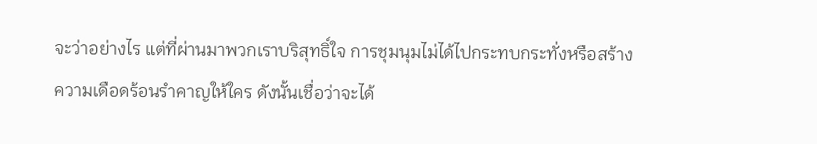จะว่าอย่างไร แต่ที่ผ่านมาพวกเราบริสุทธิ์ใจ การชุมนุมไม่ได้ไปกระทบกระทั่งหรือสร้างความเดือดร้อนรำคาญให้ใคร ดังนั้นเชื่อว่าจะได้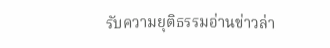รับความยุติธรรมอ่านข่าวล่า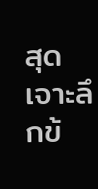สุด เจาะลึกข้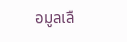อมูลเลื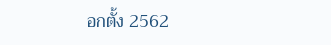อกตั้ง 2562